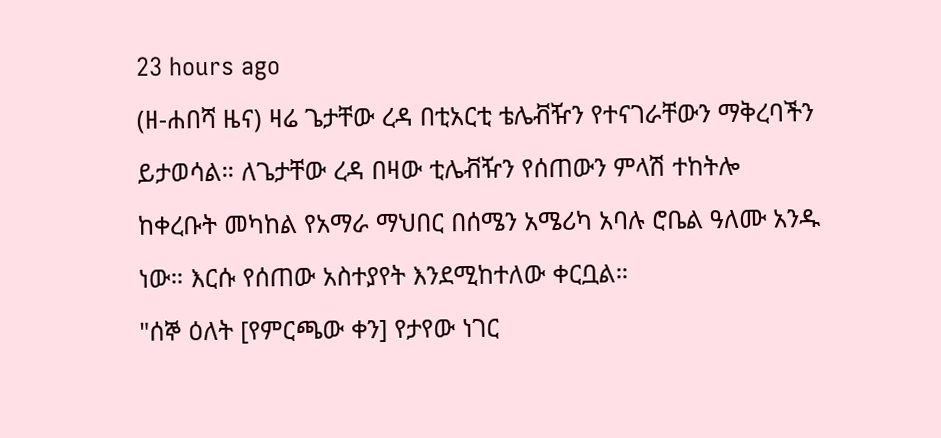23 hours ago
(ዘ-ሐበሻ ዜና) ዛሬ ጌታቸው ረዳ በቲአርቲ ቴሌቭዥን የተናገራቸውን ማቅረባችን ይታወሳል። ለጌታቸው ረዳ በዛው ቲሌቭዥን የሰጠውን ምላሽ ተከትሎ ከቀረቡት መካከል የአማራ ማህበር በሰሜን አሜሪካ አባሉ ሮቤል ዓለሙ አንዱ ነው። እርሱ የሰጠው አስተያየት እንደሚከተለው ቀርቧል።
"ሰኞ ዕለት [የምርጫው ቀን] የታየው ነገር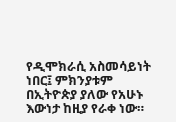የዲሞክራሲ አስመሳይነት ነበር፤ ምክንያቱም በኢትዮጵያ ያለው የአሁኑ እውነታ ከዚያ የራቀ ነው።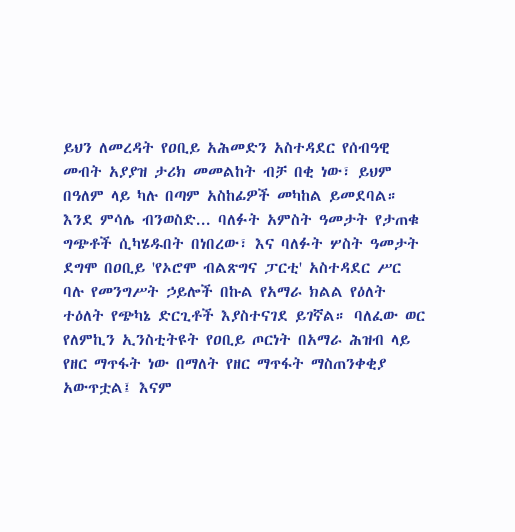ይህን ለመረዳት የዐቢይ አሕመድን አስተዳደር የሰብዓዊ መብት አያያዝ ታሪክ መመልከት ብቻ በቂ ነው፣ ይህም በዓለም ላይ ካሉ በጣም አስከፊዎች መካከል ይመደባል። እንደ ምሳሌ ብንወስድ... ባለፉት አምስት ዓመታት የታጠቁ ግጭቶች ሲካሄዱበት በነበረው፣ እና ባለፉት ሦስት ዓመታት ደግሞ በዐቢይ 'የኦሮሞ ብልጽግና ፓርቲ' አስተዳደር ሥር ባሉ የመንግሥት ኃይሎች በኩል የአማራ ክልል የዕለት ተዕለት የጭካኔ ድርጊቶች እያስተናገደ ይገኛል። ባለፈው ወር የለምኪን ኢንስቲትዩት የዐቢይ ጦርነት በአማራ ሕዝብ ላይ የዘር ማጥፋት ነው በማለት የዘር ማጥፋት ማስጠንቀቂያ አውጥቷል፤ እናም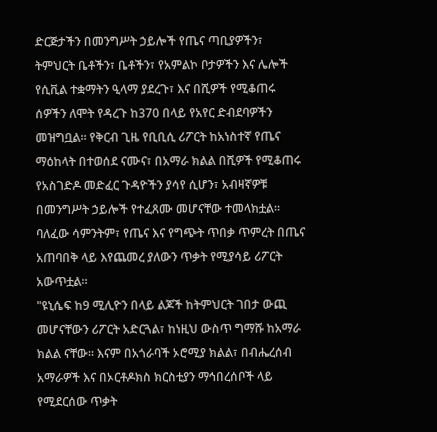ድርጅታችን በመንግሥት ኃይሎች የጤና ጣቢያዎችን፣ ትምህርት ቤቶችን፣ ቤቶችን፣ የአምልኮ ቦታዎችን እና ሌሎች የሲቪል ተቋማትን ዒላማ ያደረጉ፣ እና በሺዎች የሚቆጠሩ ሰዎችን ለሞት የዳረጉ ከ370 በላይ የአየር ድብደባዎችን መዝግቧል። የቅርብ ጊዜ የቢቢሲ ሪፖርት ከአነስተኛ የጤና ማዕከላት በተወሰደ ናሙና፣ በአማራ ክልል በሺዎች የሚቆጠሩ የአስገድዶ መድፈር ጉዳዮችን ያሳየ ሲሆን፣ አብዛኛዎቹ በመንግሥት ኃይሎች የተፈጸሙ መሆናቸው ተመላክቷል። ባለፈው ሳምንትም፣ የጤና እና የግጭት ጥበቃ ጥምረት በጤና አጠባበቅ ላይ እየጨመረ ያለውን ጥቃት የሚያሳይ ሪፖርት አውጥቷል።
"ዩኒሴፍ ከ9 ሚሊዮን በላይ ልጆች ከትምህርት ገበታ ውጪ መሆናቸውን ሪፖርት አድርጓል፣ ከነዚህ ውስጥ ግማሹ ከአማራ ክልል ናቸው። እናም በአጎራባች ኦሮሚያ ክልል፣ በብሔረሰብ አማራዎች እና በኦርቶዶክስ ክርስቲያን ማኅበረሰቦች ላይ የሚደርሰው ጥቃት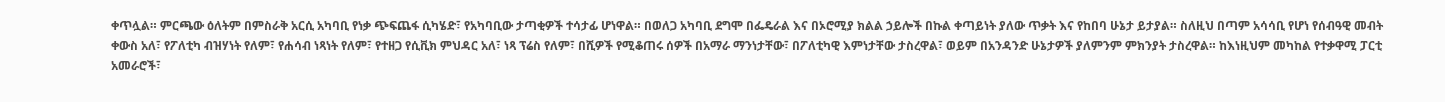ቀጥሏል። ምርጫው ዕለትም በምስራቅ አርሲ አካባቢ የነቃ ጭፍጨፋ ሲካሄድ፣ የአካባቢው ታጣቂዎች ተሳታፊ ሆነዋል። በወለጋ አካባቢ ደግሞ በፌዴራል እና በኦሮሚያ ክልል ኃይሎች በኩል ቀጣይነት ያለው ጥቃት እና የከበባ ሁኔታ ይታያል። ስለዚህ በጣም አሳሳቢ የሆነ የሰብዓዊ መብት ቀውስ አለ፣ የፖለቲካ ብዝሃነት የለም፣ የሐሳብ ነጻነት የለም፣ የተዘጋ የሲቪክ ምህዳር አለ፣ ነጻ ፕሬስ የለም፣ በሺዎች የሚቆጠሩ ሰዎች በአማራ ማንነታቸው፣ በፖለቲካዊ እምነታቸው ታስረዋል፣ ወይም በአንዳንድ ሁኔታዎች ያለምንም ምክንያት ታስረዋል። ከእነዚህም መካከል የተቃዋሚ ፓርቲ አመራሮች፣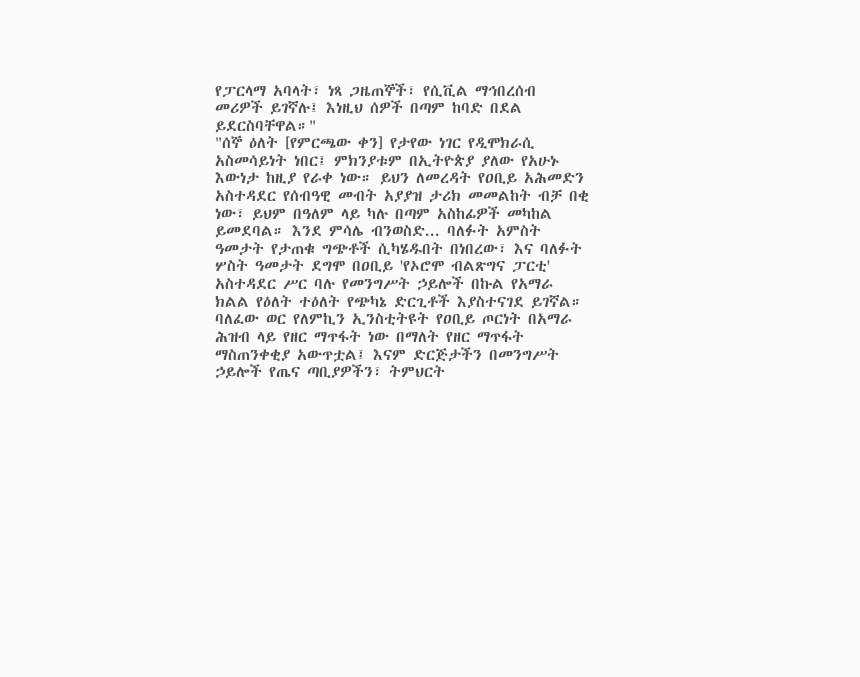የፓርላማ አባላት፣ ነጻ ጋዜጠኞች፣ የሲቪል ማኅበረሰብ መሪዎች ይገኛሉ፤ እነዚህ ሰዎች በጣም ከባድ በደል ይደርስባቸዋል።"
"ሰኞ ዕለት [የምርጫው ቀን] የታየው ነገር የዲሞክራሲ አስመሳይነት ነበር፤ ምክንያቱም በኢትዮጵያ ያለው የአሁኑ እውነታ ከዚያ የራቀ ነው። ይህን ለመረዳት የዐቢይ አሕመድን አስተዳደር የሰብዓዊ መብት አያያዝ ታሪክ መመልከት ብቻ በቂ ነው፣ ይህም በዓለም ላይ ካሉ በጣም አስከፊዎች መካከል ይመደባል። እንደ ምሳሌ ብንወስድ... ባለፉት አምስት ዓመታት የታጠቁ ግጭቶች ሲካሄዱበት በነበረው፣ እና ባለፉት ሦስት ዓመታት ደግሞ በዐቢይ 'የኦሮሞ ብልጽግና ፓርቲ' አስተዳደር ሥር ባሉ የመንግሥት ኃይሎች በኩል የአማራ ክልል የዕለት ተዕለት የጭካኔ ድርጊቶች እያስተናገደ ይገኛል። ባለፈው ወር የለምኪን ኢንስቲትዩት የዐቢይ ጦርነት በአማራ ሕዝብ ላይ የዘር ማጥፋት ነው በማለት የዘር ማጥፋት ማስጠንቀቂያ አውጥቷል፤ እናም ድርጅታችን በመንግሥት ኃይሎች የጤና ጣቢያዎችን፣ ትምህርት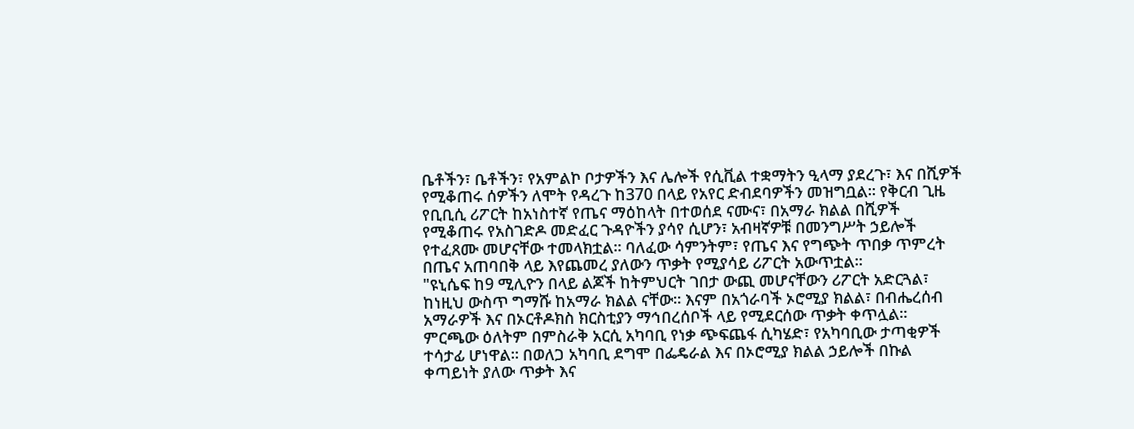ቤቶችን፣ ቤቶችን፣ የአምልኮ ቦታዎችን እና ሌሎች የሲቪል ተቋማትን ዒላማ ያደረጉ፣ እና በሺዎች የሚቆጠሩ ሰዎችን ለሞት የዳረጉ ከ370 በላይ የአየር ድብደባዎችን መዝግቧል። የቅርብ ጊዜ የቢቢሲ ሪፖርት ከአነስተኛ የጤና ማዕከላት በተወሰደ ናሙና፣ በአማራ ክልል በሺዎች የሚቆጠሩ የአስገድዶ መድፈር ጉዳዮችን ያሳየ ሲሆን፣ አብዛኛዎቹ በመንግሥት ኃይሎች የተፈጸሙ መሆናቸው ተመላክቷል። ባለፈው ሳምንትም፣ የጤና እና የግጭት ጥበቃ ጥምረት በጤና አጠባበቅ ላይ እየጨመረ ያለውን ጥቃት የሚያሳይ ሪፖርት አውጥቷል።
"ዩኒሴፍ ከ9 ሚሊዮን በላይ ልጆች ከትምህርት ገበታ ውጪ መሆናቸውን ሪፖርት አድርጓል፣ ከነዚህ ውስጥ ግማሹ ከአማራ ክልል ናቸው። እናም በአጎራባች ኦሮሚያ ክልል፣ በብሔረሰብ አማራዎች እና በኦርቶዶክስ ክርስቲያን ማኅበረሰቦች ላይ የሚደርሰው ጥቃት ቀጥሏል። ምርጫው ዕለትም በምስራቅ አርሲ አካባቢ የነቃ ጭፍጨፋ ሲካሄድ፣ የአካባቢው ታጣቂዎች ተሳታፊ ሆነዋል። በወለጋ አካባቢ ደግሞ በፌዴራል እና በኦሮሚያ ክልል ኃይሎች በኩል ቀጣይነት ያለው ጥቃት እና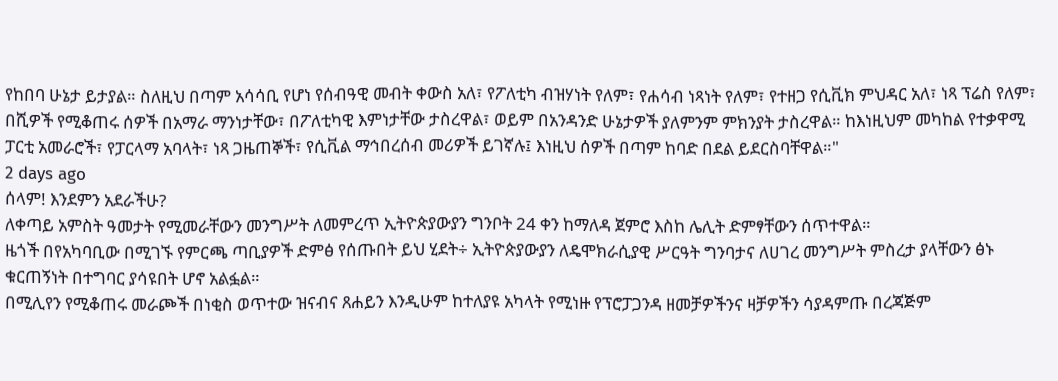የከበባ ሁኔታ ይታያል። ስለዚህ በጣም አሳሳቢ የሆነ የሰብዓዊ መብት ቀውስ አለ፣ የፖለቲካ ብዝሃነት የለም፣ የሐሳብ ነጻነት የለም፣ የተዘጋ የሲቪክ ምህዳር አለ፣ ነጻ ፕሬስ የለም፣ በሺዎች የሚቆጠሩ ሰዎች በአማራ ማንነታቸው፣ በፖለቲካዊ እምነታቸው ታስረዋል፣ ወይም በአንዳንድ ሁኔታዎች ያለምንም ምክንያት ታስረዋል። ከእነዚህም መካከል የተቃዋሚ ፓርቲ አመራሮች፣ የፓርላማ አባላት፣ ነጻ ጋዜጠኞች፣ የሲቪል ማኅበረሰብ መሪዎች ይገኛሉ፤ እነዚህ ሰዎች በጣም ከባድ በደል ይደርስባቸዋል።"
2 days ago
ሰላም! እንደምን አደራችሁ?
ለቀጣይ አምስት ዓመታት የሚመራቸውን መንግሥት ለመምረጥ ኢትዮጵያውያን ግንቦት 24 ቀን ከማለዳ ጀምሮ እስከ ሌሊት ድምፃቸውን ሰጥተዋል።
ዜጎች በየአካባቢው በሚገኙ የምርጫ ጣቢያዎች ድምፅ የሰጡበት ይህ ሂደት÷ ኢትዮጵያውያን ለዴሞክራሲያዊ ሥርዓት ግንባታና ለሀገረ መንግሥት ምስረታ ያላቸውን ፅኑ ቁርጠኝነት በተግባር ያሳዩበት ሆኖ አልፏል።
በሚሊየን የሚቆጠሩ መራጮች በነቂስ ወጥተው ዝናብና ጸሐይን እንዲሁም ከተለያዩ አካላት የሚነዙ የፕሮፓጋንዳ ዘመቻዎችንና ዛቻዎችን ሳያዳምጡ በረጃጅም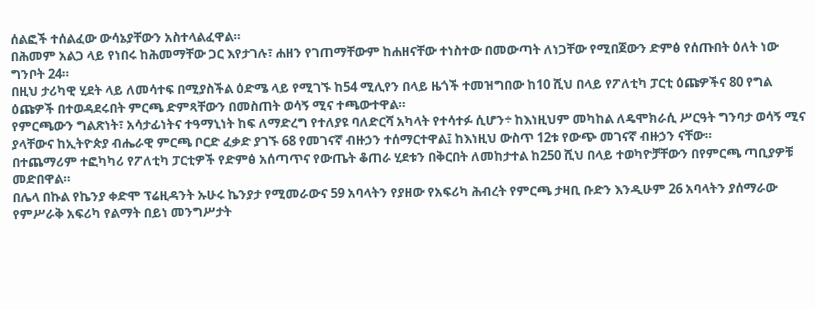ሰልፎች ተሰልፈው ውሳኔያቸውን አስተላልፈዋል።
በሕመም አልጋ ላይ የነበሩ ከሕመማቸው ጋር እየታገሉ፣ ሐዘን የገጠማቸውም ከሐዘናቸው ተነስተው በመውጣት ለነጋቸው የሚበጀውን ድምፅ የሰጡበት ዕለት ነው ግንቦት 24።
በዚህ ታሪካዊ ሂደት ላይ ለመሳተፍ በሚያስችል ዕድሜ ላይ የሚገኙ ከ54 ሚሊየን በላይ ዜጎች ተመዝግበው ከ10 ሺህ በላይ የፖለቲካ ፓርቲ ዕጩዎችና 80 የግል ዕጩዎች በተወዳደሩበት ምርጫ ድምጻቸውን በመስጠት ወሳኝ ሚና ተጫውተዋል።
የምርጫውን ግልጽነት፣ አሳታፊነትና ተዓማኒነት ከፍ ለማድረግ የተለያዩ ባለድርሻ አካላት የተሳተፉ ሲሆን÷ ከእነዚህም መካከል ለዴሞክራሲ ሥርዓት ግንባታ ወሳኝ ሚና ያላቸውና ከኢትዮጵያ ብሔራዊ ምርጫ ቦርድ ፈቃድ ያገኙ 68 የመገናኛ ብዙኃን ተሰማርተዋል፤ ከእነዚህ ውስጥ 12ቱ የውጭ መገናኛ ብዙኃን ናቸው።
በተጨማሪም ተፎካካሪ የፖለቲካ ፓርቲዎች የድምፅ አሰጣጥና የውጤት ቆጠራ ሂደቱን በቅርበት ለመከታተል ከ250 ሺህ በላይ ተወካዮቻቸውን በየምርጫ ጣቢያዎቹ መድበዋል።
በሌላ በኩል የኬንያ ቀድሞ ፕሬዚዳንት ኡሁሩ ኬንያታ የሚመራውና 59 አባላትን የያዘው የአፍሪካ ሕብረት የምርጫ ታዛቢ ቡድን እንዲሁም 26 አባላትን ያሰማራው የምሥራቅ አፍሪካ የልማት በይነ መንግሥታት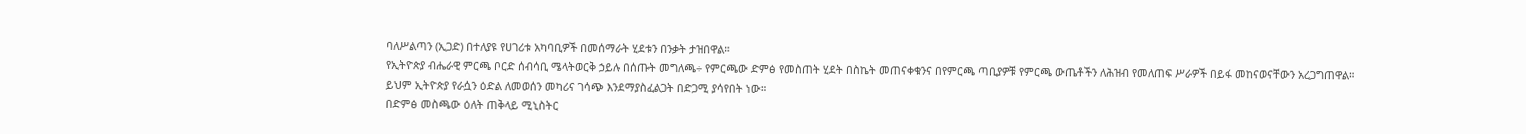ባለሥልጣን (ኢጋድ) በተለያዩ የሀገሪቱ አካባቢዎች በመሰማራት ሂደቱን በንቃት ታዝበዋል።
የኢትዮጵያ ብሔራዊ ምርጫ ቦርድ ሰብሳቢ ሜላትወርቅ ኃይሉ በሰጡት መግለጫ÷ የምርጫው ድምፅ የመስጠት ሂደት በስኬት መጠናቀቁንና በየምርጫ ጣቢያዎቹ የምርጫ ውጤቶችን ለሕዝብ የመለጠፍ ሥራዎች በይፋ መከናወናቸውን አረጋግጠዋል።
ይህም ኢትዮጵያ የራሷን ዕድል ለመወሰን መካሪና ገሳጭ እንደማያስፈልጋት በድጋሚ ያሳየበት ነው።
በድምፅ መስጫው ዕለት ጠቅላይ ሚኒስትር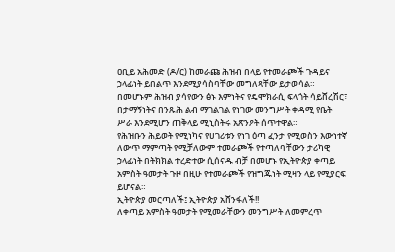ዐቢይ አሕመድ (ዶ/ር) ከመራጩ ሕዝብ በላይ የተመራጮች ጉዳይና ኃላፊነት ይበልጥ እንደሚያሳስባቸው መግለጻቸው ይታወሳል።
በመሆኑም ሕዝብ ያሳየውን ፅኑ እምነትና የዴሞክራሲ ፍላጎት ሳይሸረሽር፣ በታማኝነትና በንጹሕ ልብ ማገልገል የነገው መንግሥት ቀዳሚ የቤት ሥራ እንደሚሆን ጠቅላይ ሚኒስትሩ አጽንዖት ሰጥተዋል።
የሕዝቡን ሕይወት የሚነካና የሀገሪቱን የነገ ዕጣ ፈንታ የሚወስን እውነተኛ ለውጥ ማምጣት የሚቻለውም ተመራጮች የተጣለባቸውን ታሪካዊ ኃላፊነት በትክክል ተረድተው ሲሰናዱ ብቻ በመሆኑ የኢትዮጵያ ቀጣይ አምስት ዓመታት ጉዞ በዚሁ የተመራጮች የዝግጁነት ሚዛን ላይ የሚያርፍ ይሆናል።
ኢትዮጵያ መርጣለች፤ ኢትዮጵያ አሸንፋለች!!
ለቀጣይ አምስት ዓመታት የሚመራቸውን መንግሥት ለመምረጥ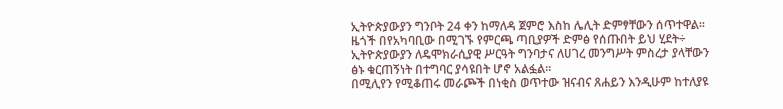ኢትዮጵያውያን ግንቦት 24 ቀን ከማለዳ ጀምሮ እስከ ሌሊት ድምፃቸውን ሰጥተዋል።
ዜጎች በየአካባቢው በሚገኙ የምርጫ ጣቢያዎች ድምፅ የሰጡበት ይህ ሂደት÷ ኢትዮጵያውያን ለዴሞክራሲያዊ ሥርዓት ግንባታና ለሀገረ መንግሥት ምስረታ ያላቸውን ፅኑ ቁርጠኝነት በተግባር ያሳዩበት ሆኖ አልፏል።
በሚሊየን የሚቆጠሩ መራጮች በነቂስ ወጥተው ዝናብና ጸሐይን እንዲሁም ከተለያዩ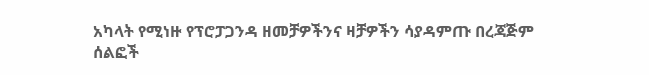አካላት የሚነዙ የፕሮፓጋንዳ ዘመቻዎችንና ዛቻዎችን ሳያዳምጡ በረጃጅም ሰልፎች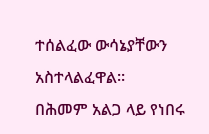ተሰልፈው ውሳኔያቸውን አስተላልፈዋል።
በሕመም አልጋ ላይ የነበሩ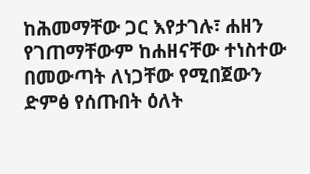ከሕመማቸው ጋር እየታገሉ፣ ሐዘን የገጠማቸውም ከሐዘናቸው ተነስተው በመውጣት ለነጋቸው የሚበጀውን ድምፅ የሰጡበት ዕለት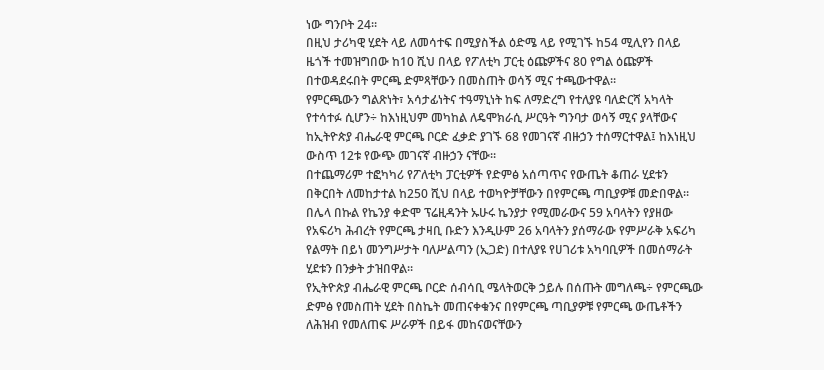ነው ግንቦት 24።
በዚህ ታሪካዊ ሂደት ላይ ለመሳተፍ በሚያስችል ዕድሜ ላይ የሚገኙ ከ54 ሚሊየን በላይ ዜጎች ተመዝግበው ከ10 ሺህ በላይ የፖለቲካ ፓርቲ ዕጩዎችና 80 የግል ዕጩዎች በተወዳደሩበት ምርጫ ድምጻቸውን በመስጠት ወሳኝ ሚና ተጫውተዋል።
የምርጫውን ግልጽነት፣ አሳታፊነትና ተዓማኒነት ከፍ ለማድረግ የተለያዩ ባለድርሻ አካላት የተሳተፉ ሲሆን÷ ከእነዚህም መካከል ለዴሞክራሲ ሥርዓት ግንባታ ወሳኝ ሚና ያላቸውና ከኢትዮጵያ ብሔራዊ ምርጫ ቦርድ ፈቃድ ያገኙ 68 የመገናኛ ብዙኃን ተሰማርተዋል፤ ከእነዚህ ውስጥ 12ቱ የውጭ መገናኛ ብዙኃን ናቸው።
በተጨማሪም ተፎካካሪ የፖለቲካ ፓርቲዎች የድምፅ አሰጣጥና የውጤት ቆጠራ ሂደቱን በቅርበት ለመከታተል ከ250 ሺህ በላይ ተወካዮቻቸውን በየምርጫ ጣቢያዎቹ መድበዋል።
በሌላ በኩል የኬንያ ቀድሞ ፕሬዚዳንት ኡሁሩ ኬንያታ የሚመራውና 59 አባላትን የያዘው የአፍሪካ ሕብረት የምርጫ ታዛቢ ቡድን እንዲሁም 26 አባላትን ያሰማራው የምሥራቅ አፍሪካ የልማት በይነ መንግሥታት ባለሥልጣን (ኢጋድ) በተለያዩ የሀገሪቱ አካባቢዎች በመሰማራት ሂደቱን በንቃት ታዝበዋል።
የኢትዮጵያ ብሔራዊ ምርጫ ቦርድ ሰብሳቢ ሜላትወርቅ ኃይሉ በሰጡት መግለጫ÷ የምርጫው ድምፅ የመስጠት ሂደት በስኬት መጠናቀቁንና በየምርጫ ጣቢያዎቹ የምርጫ ውጤቶችን ለሕዝብ የመለጠፍ ሥራዎች በይፋ መከናወናቸውን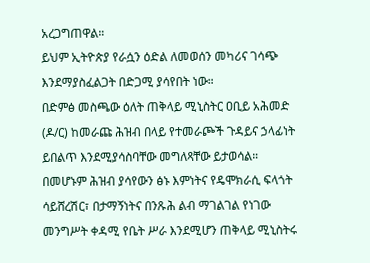አረጋግጠዋል።
ይህም ኢትዮጵያ የራሷን ዕድል ለመወሰን መካሪና ገሳጭ እንደማያስፈልጋት በድጋሚ ያሳየበት ነው።
በድምፅ መስጫው ዕለት ጠቅላይ ሚኒስትር ዐቢይ አሕመድ (ዶ/ር) ከመራጩ ሕዝብ በላይ የተመራጮች ጉዳይና ኃላፊነት ይበልጥ እንደሚያሳስባቸው መግለጻቸው ይታወሳል።
በመሆኑም ሕዝብ ያሳየውን ፅኑ እምነትና የዴሞክራሲ ፍላጎት ሳይሸረሽር፣ በታማኝነትና በንጹሕ ልብ ማገልገል የነገው መንግሥት ቀዳሚ የቤት ሥራ እንደሚሆን ጠቅላይ ሚኒስትሩ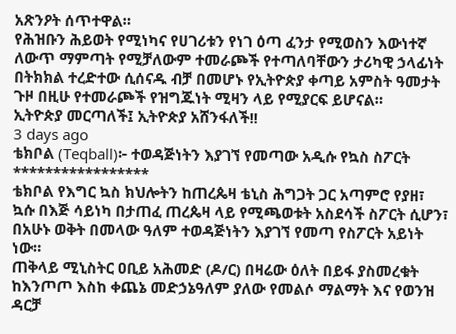አጽንዖት ሰጥተዋል።
የሕዝቡን ሕይወት የሚነካና የሀገሪቱን የነገ ዕጣ ፈንታ የሚወስን እውነተኛ ለውጥ ማምጣት የሚቻለውም ተመራጮች የተጣለባቸውን ታሪካዊ ኃላፊነት በትክክል ተረድተው ሲሰናዱ ብቻ በመሆኑ የኢትዮጵያ ቀጣይ አምስት ዓመታት ጉዞ በዚሁ የተመራጮች የዝግጁነት ሚዛን ላይ የሚያርፍ ይሆናል።
ኢትዮጵያ መርጣለች፤ ኢትዮጵያ አሸንፋለች!!
3 days ago
ቴክቦል (Teqball)፦ ተወዳጅነትን እያገኘ የመጣው አዲሱ የኳስ ስፖርት
*****************
ቴክቦል የእግር ኳስ ክህሎትን ከጠረጴዛ ቴኒስ ሕግጋት ጋር አጣምሮ የያዘ፣ ኳሱ በእጅ ሳይነካ በታጠፈ ጠረጴዛ ላይ የሚጫወቱት አስደሳች ስፖርት ሲሆን፣ በአሁኑ ወቅት በመላው ዓለም ተወዳጅነትን እያገኘ የመጣ የስፖርት አይነት ነው።
ጠቅላይ ሚኒስትር ዐቢይ አሕመድ (ዶ/ር) በዛሬው ዕለት በይፋ ያስመረቁት ከእንጦጦ እስከ ቀጨኔ መድኃኔዓለም ያለው የመልሶ ማልማት እና የወንዝ ዳርቻ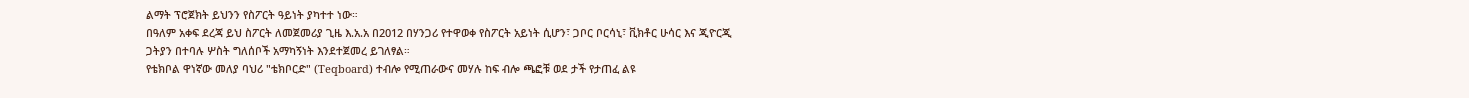ልማት ፕሮጀክት ይህንን የስፖርት ዓይነት ያካተተ ነው።
በዓለም አቀፍ ደረጃ ይህ ስፖርት ለመጀመሪያ ጊዜ እ.አ.አ በ2012 በሃንጋሪ የተዋወቀ የስፖርት አይነት ሲሆን፣ ጋቦር ቦርሳኒ፣ ቪክቶር ሁሳር እና ጂዮርጂ ጋትያን በተባሉ ሦስት ግለሰቦች አማካኝነት እንደተጀመረ ይገለፃል።
የቴክቦል ዋነኛው መለያ ባህሪ "ቴክቦርድ" (Teqboard) ተብሎ የሚጠራውና መሃሉ ከፍ ብሎ ጫፎቹ ወደ ታች የታጠፈ ልዩ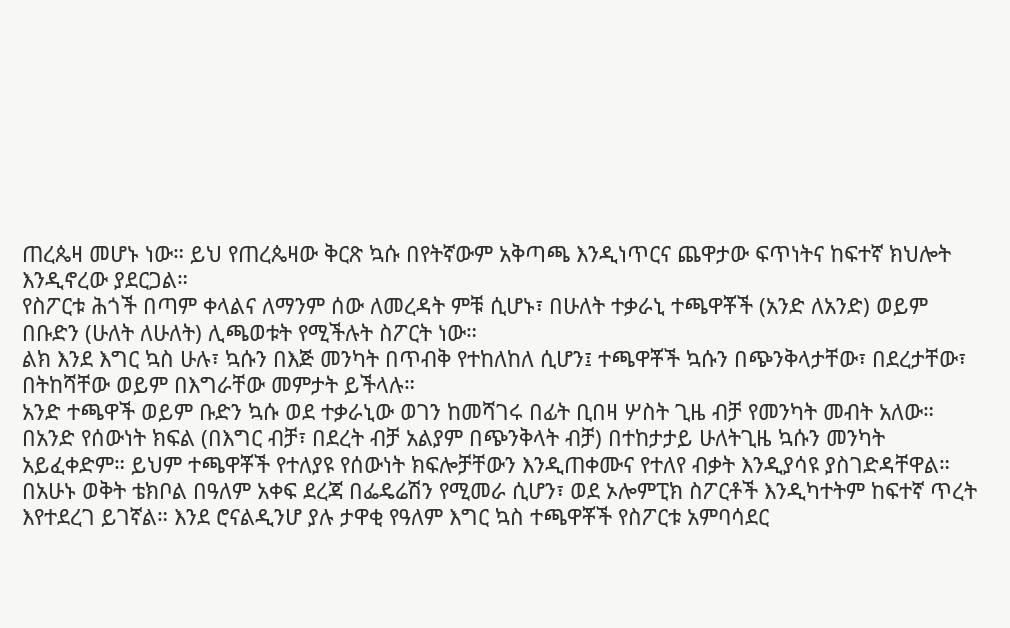ጠረጴዛ መሆኑ ነው። ይህ የጠረጴዛው ቅርጽ ኳሱ በየትኛውም አቅጣጫ እንዲነጥርና ጨዋታው ፍጥነትና ከፍተኛ ክህሎት እንዲኖረው ያደርጋል።
የስፖርቱ ሕጎች በጣም ቀላልና ለማንም ሰው ለመረዳት ምቹ ሲሆኑ፣ በሁለት ተቃራኒ ተጫዋቾች (አንድ ለአንድ) ወይም በቡድን (ሁለት ለሁለት) ሊጫወቱት የሚችሉት ስፖርት ነው።
ልክ እንደ እግር ኳስ ሁሉ፣ ኳሱን በእጅ መንካት በጥብቅ የተከለከለ ሲሆን፤ ተጫዋቾች ኳሱን በጭንቅላታቸው፣ በደረታቸው፣ በትከሻቸው ወይም በእግራቸው መምታት ይችላሉ።
አንድ ተጫዋች ወይም ቡድን ኳሱ ወደ ተቃራኒው ወገን ከመሻገሩ በፊት ቢበዛ ሦስት ጊዜ ብቻ የመንካት መብት አለው።
በአንድ የሰውነት ክፍል (በእግር ብቻ፣ በደረት ብቻ አልያም በጭንቅላት ብቻ) በተከታታይ ሁለትጊዜ ኳሱን መንካት አይፈቀድም። ይህም ተጫዋቾች የተለያዩ የሰውነት ክፍሎቻቸውን እንዲጠቀሙና የተለየ ብቃት እንዲያሳዩ ያስገድዳቸዋል።
በአሁኑ ወቅት ቴክቦል በዓለም አቀፍ ደረጃ በፌዴሬሽን የሚመራ ሲሆን፣ ወደ ኦሎምፒክ ስፖርቶች እንዲካተትም ከፍተኛ ጥረት እየተደረገ ይገኛል። እንደ ሮናልዲንሆ ያሉ ታዋቂ የዓለም እግር ኳስ ተጫዋቾች የስፖርቱ አምባሳደር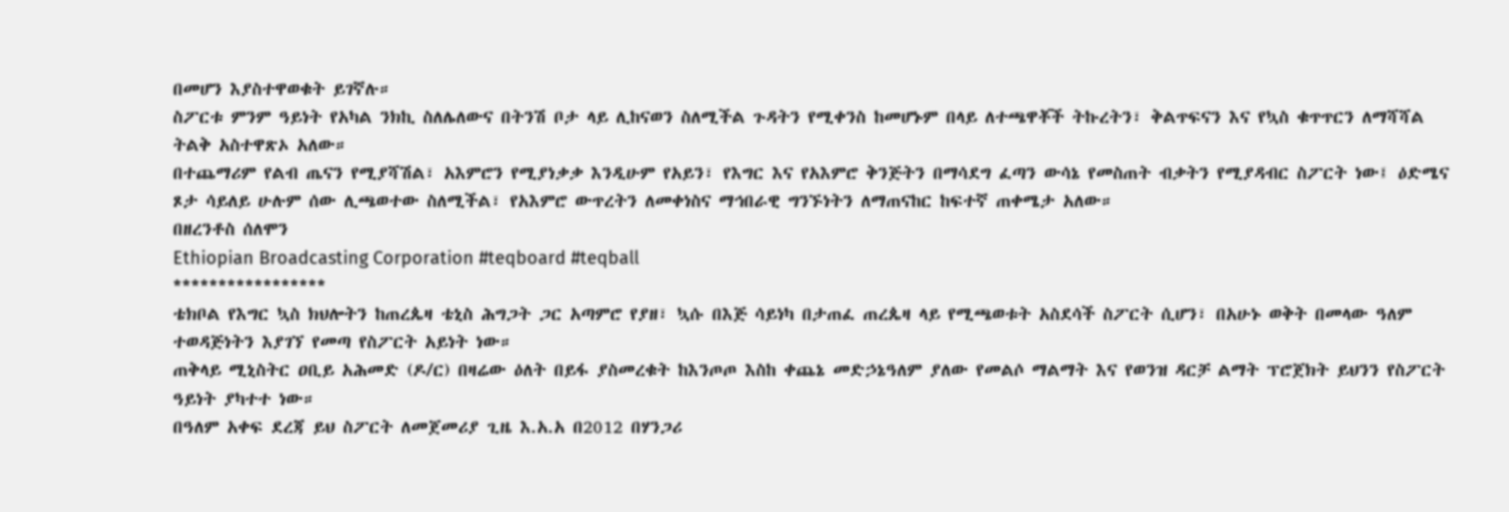በመሆን እያስተዋወቁት ይገኛሉ።
ስፖርቱ ምንም ዓይነት የአካል ንክኪ ስለሌለውና በትንሽ ቦታ ላይ ሊከናወን ስለሚችል ጉዳትን የሚቀንስ ከመሆኑም በላይ ለተጫዋቾች ትኩረትን፣ ቅልጥፍናን እና የኳስ ቁጥጥርን ለማሻሻል ትልቅ አስተዋጽኦ አለው።
በተጨማሪም የልብ ጤናን የሚያሻሽል፣ አእምሮን የሚያነቃቃ እንዲሁም የአይን፣ የእግር እና የአእምሮ ቅንጅትን በማሳደግ ፈጣን ውሳኔ የመስጠት ብቃትን የሚያዳብር ስፖርት ነው፤ ዕድሜና ጾታ ሳይለይ ሁሉም ሰው ሊጫወተው ስለሚችል፣ የአእምሮ ውጥረትን ለመቀነስና ማኅበራዊ ግንኙነትን ለማጠናከር ከፍተኛ ጠቀሜታ አለው።
በዘረንቶስ ሰለሞን
Ethiopian Broadcasting Corporation #teqboard #teqball
*****************
ቴክቦል የእግር ኳስ ክህሎትን ከጠረጴዛ ቴኒስ ሕግጋት ጋር አጣምሮ የያዘ፣ ኳሱ በእጅ ሳይነካ በታጠፈ ጠረጴዛ ላይ የሚጫወቱት አስደሳች ስፖርት ሲሆን፣ በአሁኑ ወቅት በመላው ዓለም ተወዳጅነትን እያገኘ የመጣ የስፖርት አይነት ነው።
ጠቅላይ ሚኒስትር ዐቢይ አሕመድ (ዶ/ር) በዛሬው ዕለት በይፋ ያስመረቁት ከእንጦጦ እስከ ቀጨኔ መድኃኔዓለም ያለው የመልሶ ማልማት እና የወንዝ ዳርቻ ልማት ፕሮጀክት ይህንን የስፖርት ዓይነት ያካተተ ነው።
በዓለም አቀፍ ደረጃ ይህ ስፖርት ለመጀመሪያ ጊዜ እ.አ.አ በ2012 በሃንጋሪ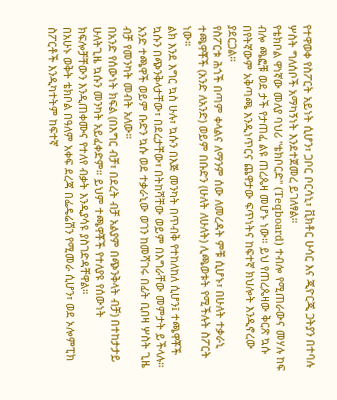የተዋወቀ የስፖርት አይነት ሲሆን፣ ጋቦር ቦርሳኒ፣ ቪክቶር ሁሳር እና ጂዮርጂ ጋትያን በተባሉ ሦስት ግለሰቦች አማካኝነት እንደተጀመረ ይገለፃል።
የቴክቦል ዋነኛው መለያ ባህሪ "ቴክቦርድ" (Teqboard) ተብሎ የሚጠራውና መሃሉ ከፍ ብሎ ጫፎቹ ወደ ታች የታጠፈ ልዩ ጠረጴዛ መሆኑ ነው። ይህ የጠረጴዛው ቅርጽ ኳሱ በየትኛውም አቅጣጫ እንዲነጥርና ጨዋታው ፍጥነትና ከፍተኛ ክህሎት እንዲኖረው ያደርጋል።
የስፖርቱ ሕጎች በጣም ቀላልና ለማንም ሰው ለመረዳት ምቹ ሲሆኑ፣ በሁለት ተቃራኒ ተጫዋቾች (አንድ ለአንድ) ወይም በቡድን (ሁለት ለሁለት) ሊጫወቱት የሚችሉት ስፖርት ነው።
ልክ እንደ እግር ኳስ ሁሉ፣ ኳሱን በእጅ መንካት በጥብቅ የተከለከለ ሲሆን፤ ተጫዋቾች ኳሱን በጭንቅላታቸው፣ በደረታቸው፣ በትከሻቸው ወይም በእግራቸው መምታት ይችላሉ።
አንድ ተጫዋች ወይም ቡድን ኳሱ ወደ ተቃራኒው ወገን ከመሻገሩ በፊት ቢበዛ ሦስት ጊዜ ብቻ የመንካት መብት አለው።
በአንድ የሰውነት ክፍል (በእግር ብቻ፣ በደረት ብቻ አልያም በጭንቅላት ብቻ) በተከታታይ ሁለትጊዜ ኳሱን መንካት አይፈቀድም። ይህም ተጫዋቾች የተለያዩ የሰውነት ክፍሎቻቸውን እንዲጠቀሙና የተለየ ብቃት እንዲያሳዩ ያስገድዳቸዋል።
በአሁኑ ወቅት ቴክቦል በዓለም አቀፍ ደረጃ በፌዴሬሽን የሚመራ ሲሆን፣ ወደ ኦሎምፒክ ስፖርቶች እንዲካተትም ከፍተኛ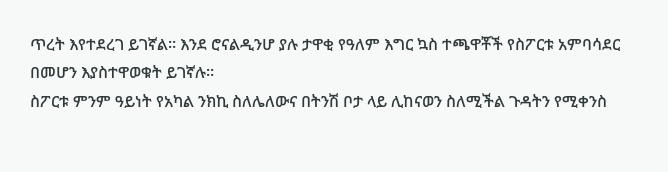ጥረት እየተደረገ ይገኛል። እንደ ሮናልዲንሆ ያሉ ታዋቂ የዓለም እግር ኳስ ተጫዋቾች የስፖርቱ አምባሳደር በመሆን እያስተዋወቁት ይገኛሉ።
ስፖርቱ ምንም ዓይነት የአካል ንክኪ ስለሌለውና በትንሽ ቦታ ላይ ሊከናወን ስለሚችል ጉዳትን የሚቀንስ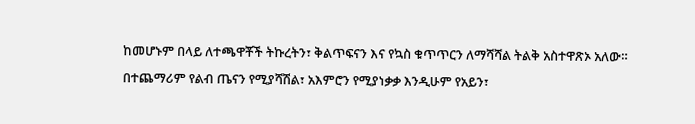ከመሆኑም በላይ ለተጫዋቾች ትኩረትን፣ ቅልጥፍናን እና የኳስ ቁጥጥርን ለማሻሻል ትልቅ አስተዋጽኦ አለው።
በተጨማሪም የልብ ጤናን የሚያሻሽል፣ አእምሮን የሚያነቃቃ እንዲሁም የአይን፣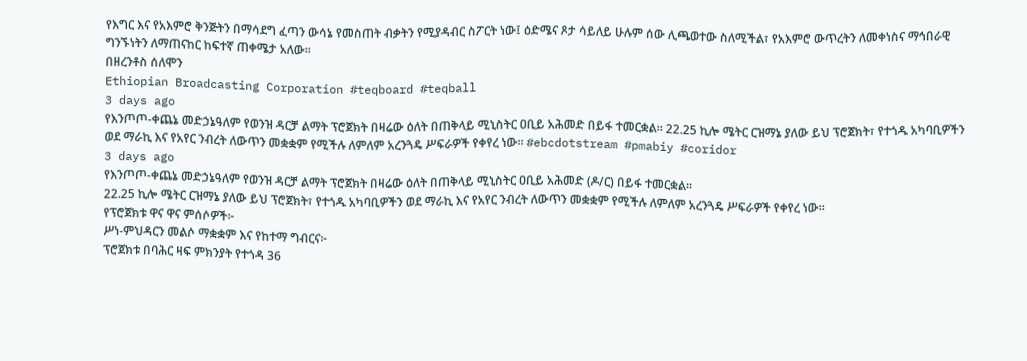የእግር እና የአእምሮ ቅንጅትን በማሳደግ ፈጣን ውሳኔ የመስጠት ብቃትን የሚያዳብር ስፖርት ነው፤ ዕድሜና ጾታ ሳይለይ ሁሉም ሰው ሊጫወተው ስለሚችል፣ የአእምሮ ውጥረትን ለመቀነስና ማኅበራዊ ግንኙነትን ለማጠናከር ከፍተኛ ጠቀሜታ አለው።
በዘረንቶስ ሰለሞን
Ethiopian Broadcasting Corporation #teqboard #teqball
3 days ago
የእንጦጦ-ቀጨኔ መድኃኔዓለም የወንዝ ዳርቻ ልማት ፕሮጀክት በዛሬው ዕለት በጠቅላይ ሚኒስትር ዐቢይ አሕመድ በይፋ ተመርቋል። 22.25 ኪሎ ሜትር ርዝማኔ ያለው ይህ ፕሮጀክት፣ የተጎዱ አካባቢዎችን ወደ ማራኪ እና የአየር ንብረት ለውጥን መቋቋም የሚችሉ ለምለም አረንጓዴ ሥፍራዎች የቀየረ ነው። #ebcdotstream #pmabiy #coridor
3 days ago
የእንጦጦ-ቀጨኔ መድኃኔዓለም የወንዝ ዳርቻ ልማት ፕሮጀክት በዛሬው ዕለት በጠቅላይ ሚኒስትር ዐቢይ አሕመድ (ዶ/ር) በይፋ ተመርቋል።
22.25 ኪሎ ሜትር ርዝማኔ ያለው ይህ ፕሮጀክት፣ የተጎዱ አካባቢዎችን ወደ ማራኪ እና የአየር ንብረት ለውጥን መቋቋም የሚችሉ ለምለም አረንጓዴ ሥፍራዎች የቀየረ ነው።
የፕሮጀክቱ ዋና ዋና ምሰሶዎች፦
ሥነ-ምህዳርን መልሶ ማቋቋም እና የከተማ ግብርና፦
ፕሮጀክቱ በባሕር ዛፍ ምክንያት የተጎዳ 36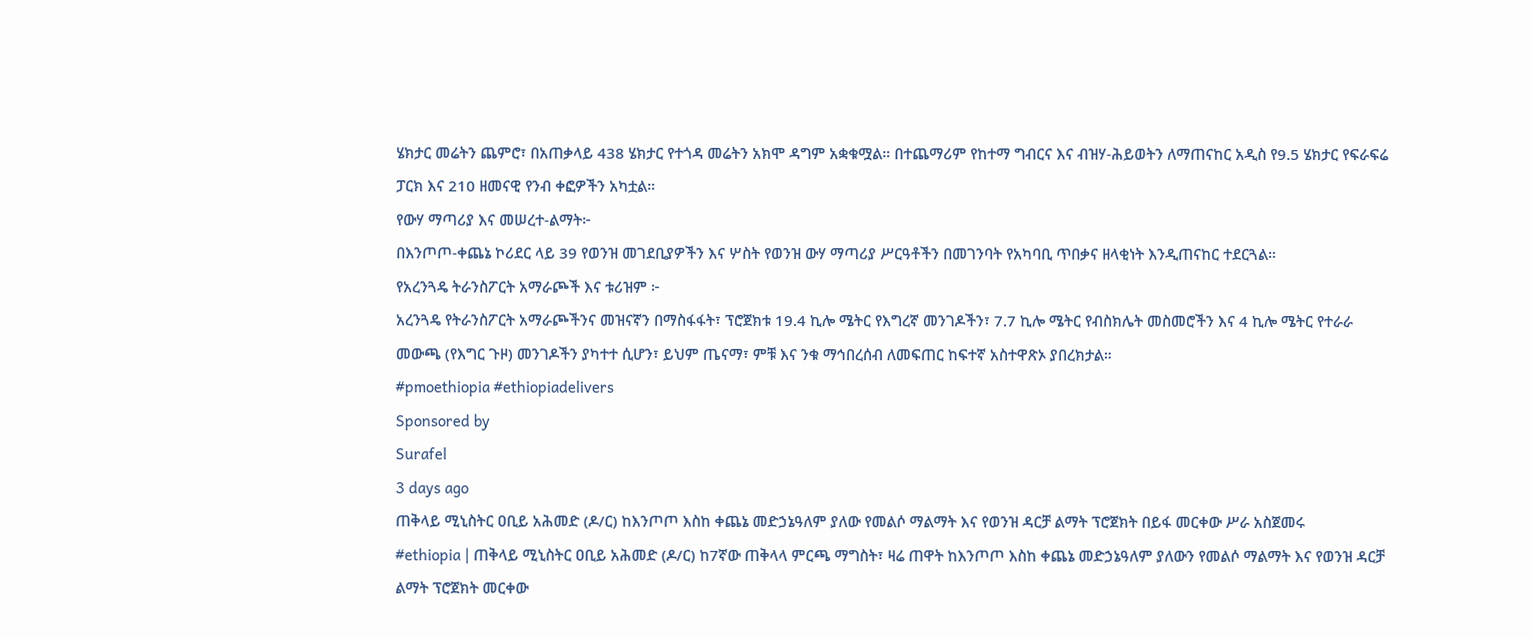ሄክታር መሬትን ጨምሮ፣ በአጠቃላይ 438 ሄክታር የተጎዳ መሬትን አክሞ ዳግም አቋቁሟል። በተጨማሪም የከተማ ግብርና እና ብዝሃ-ሕይወትን ለማጠናከር አዲስ የ9.5 ሄክታር የፍራፍሬ ፓርክ እና 210 ዘመናዊ የንብ ቀፎዎችን አካቷል።
የውሃ ማጣሪያ እና መሠረተ-ልማት፦
በእንጦጦ-ቀጨኔ ኮሪደር ላይ 39 የወንዝ መገደቢያዎችን እና ሦስት የወንዝ ውሃ ማጣሪያ ሥርዓቶችን በመገንባት የአካባቢ ጥበቃና ዘላቂነት እንዲጠናከር ተደርጓል።
የአረንጓዴ ትራንስፖርት አማራጮች እና ቱሪዝም ፦
አረንጓዴ የትራንስፖርት አማራጮችንና መዝናኛን በማስፋፋት፣ ፕሮጀክቱ 19.4 ኪሎ ሜትር የእግረኛ መንገዶችን፣ 7.7 ኪሎ ሜትር የብስክሌት መስመሮችን እና 4 ኪሎ ሜትር የተራራ መውጫ (የእግር ጉዞ) መንገዶችን ያካተተ ሲሆን፣ ይህም ጤናማ፣ ምቹ እና ንቁ ማኅበረሰብ ለመፍጠር ከፍተኛ አስተዋጽኦ ያበረክታል።
#pmoethiopia #ethiopiadelivers
Sponsored by
Surafel
3 days ago
ጠቅላይ ሚኒስትር ዐቢይ አሕመድ (ዶ/ር) ከእንጦጦ እስከ ቀጨኔ መድኃኔዓለም ያለው የመልሶ ማልማት እና የወንዝ ዳርቻ ልማት ፕሮጀክት በይፋ መርቀው ሥራ አስጀመሩ
#ethiopia | ጠቅላይ ሚኒስትር ዐቢይ አሕመድ (ዶ/ር) ከ7ኛው ጠቅላላ ምርጫ ማግስት፣ ዛሬ ጠዋት ከእንጦጦ እስከ ቀጨኔ መድኃኔዓለም ያለውን የመልሶ ማልማት እና የወንዝ ዳርቻ ልማት ፕሮጀክት መርቀው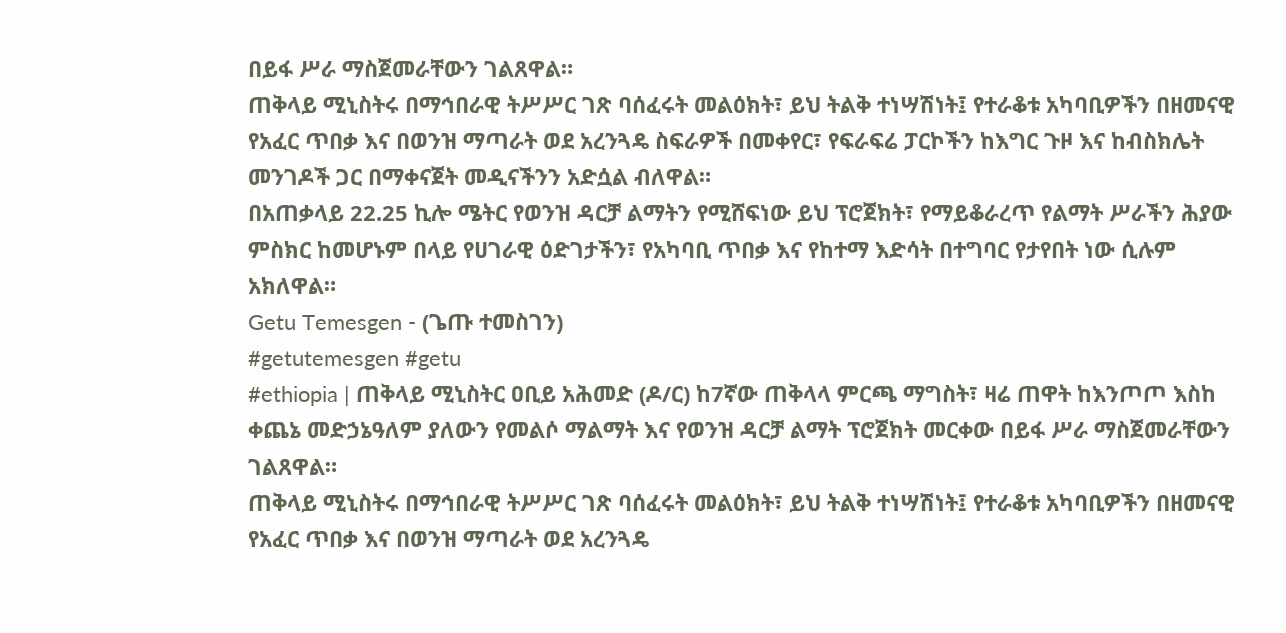በይፋ ሥራ ማስጀመራቸውን ገልጸዋል።
ጠቅላይ ሚኒስትሩ በማኅበራዊ ትሥሥር ገጽ ባሰፈሩት መልዕክት፣ ይህ ትልቅ ተነሣሽነት፤ የተራቆቱ አካባቢዎችን በዘመናዊ የአፈር ጥበቃ እና በወንዝ ማጣራት ወደ አረንጓዴ ስፍራዎች በመቀየር፣ የፍራፍሬ ፓርኮችን ከእግር ጉዞ እና ከብስክሌት መንገዶች ጋር በማቀናጀት መዲናችንን አድሷል ብለዋል።
በአጠቃላይ 22.25 ኪሎ ሜትር የወንዝ ዳርቻ ልማትን የሚሸፍነው ይህ ፕሮጀክት፣ የማይቆራረጥ የልማት ሥራችን ሕያው ምስክር ከመሆኑም በላይ የሀገራዊ ዕድገታችን፣ የአካባቢ ጥበቃ እና የከተማ እድሳት በተግባር የታየበት ነው ሲሉም አክለዋል።
Getu Temesgen - (ጌጡ ተመስገን)
#getutemesgen #getu
#ethiopia | ጠቅላይ ሚኒስትር ዐቢይ አሕመድ (ዶ/ር) ከ7ኛው ጠቅላላ ምርጫ ማግስት፣ ዛሬ ጠዋት ከእንጦጦ እስከ ቀጨኔ መድኃኔዓለም ያለውን የመልሶ ማልማት እና የወንዝ ዳርቻ ልማት ፕሮጀክት መርቀው በይፋ ሥራ ማስጀመራቸውን ገልጸዋል።
ጠቅላይ ሚኒስትሩ በማኅበራዊ ትሥሥር ገጽ ባሰፈሩት መልዕክት፣ ይህ ትልቅ ተነሣሽነት፤ የተራቆቱ አካባቢዎችን በዘመናዊ የአፈር ጥበቃ እና በወንዝ ማጣራት ወደ አረንጓዴ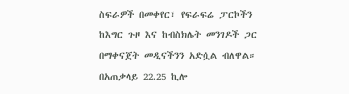ስፍራዎች በመቀየር፣ የፍራፍሬ ፓርኮችን ከእግር ጉዞ እና ከብስክሌት መንገዶች ጋር በማቀናጀት መዲናችንን አድሷል ብለዋል።
በአጠቃላይ 22.25 ኪሎ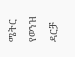ሜትር የወንዝ ዳርቻ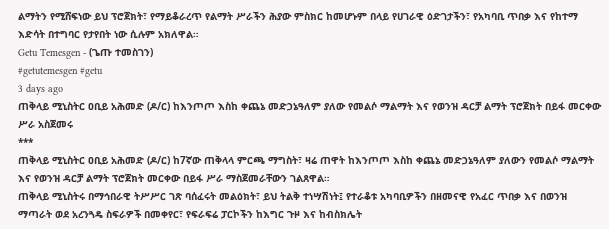ልማትን የሚሸፍነው ይህ ፕሮጀክት፣ የማይቆራረጥ የልማት ሥራችን ሕያው ምስክር ከመሆኑም በላይ የሀገራዊ ዕድገታችን፣ የአካባቢ ጥበቃ እና የከተማ እድሳት በተግባር የታየበት ነው ሲሉም አክለዋል።
Getu Temesgen - (ጌጡ ተመስገን)
#getutemesgen #getu
3 days ago
ጠቅላይ ሚኒስትር ዐቢይ አሕመድ (ዶ/ር) ከእንጦጦ እስከ ቀጨኔ መድኃኔዓለም ያለው የመልሶ ማልማት እና የወንዝ ዳርቻ ልማት ፕሮጀክት በይፋ መርቀው ሥራ አስጀመሩ
***
ጠቅላይ ሚኒስትር ዐቢይ አሕመድ (ዶ/ር) ከ7ኛው ጠቅላላ ምርጫ ማግስት፣ ዛሬ ጠዋት ከእንጦጦ እስከ ቀጨኔ መድኃኔዓለም ያለውን የመልሶ ማልማት እና የወንዝ ዳርቻ ልማት ፕሮጀክት መርቀው በይፋ ሥራ ማስጀመራቸውን ገልጸዋል።
ጠቅላይ ሚኒስትሩ በማኅበራዊ ትሥሥር ገጽ ባሰፈሩት መልዕክት፣ ይህ ትልቅ ተነሣሽነት፤ የተራቆቱ አካባቢዎችን በዘመናዊ የአፈር ጥበቃ እና በወንዝ ማጣራት ወደ አረንጓዴ ስፍራዎች በመቀየር፣ የፍራፍሬ ፓርኮችን ከእግር ጉዞ እና ከብስክሌት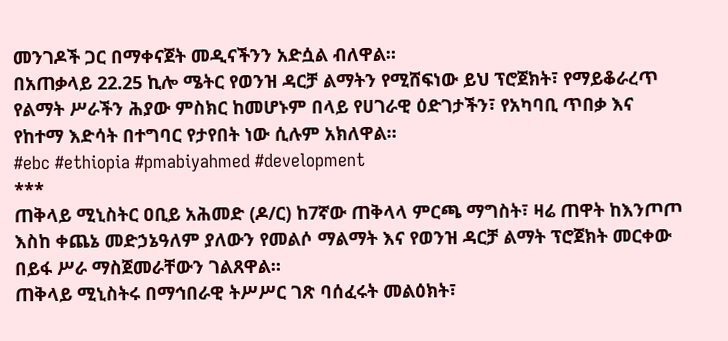መንገዶች ጋር በማቀናጀት መዲናችንን አድሷል ብለዋል።
በአጠቃላይ 22.25 ኪሎ ሜትር የወንዝ ዳርቻ ልማትን የሚሸፍነው ይህ ፕሮጀክት፣ የማይቆራረጥ የልማት ሥራችን ሕያው ምስክር ከመሆኑም በላይ የሀገራዊ ዕድገታችን፣ የአካባቢ ጥበቃ እና የከተማ እድሳት በተግባር የታየበት ነው ሲሉም አክለዋል።
#ebc #ethiopia #pmabiyahmed #development
***
ጠቅላይ ሚኒስትር ዐቢይ አሕመድ (ዶ/ር) ከ7ኛው ጠቅላላ ምርጫ ማግስት፣ ዛሬ ጠዋት ከእንጦጦ እስከ ቀጨኔ መድኃኔዓለም ያለውን የመልሶ ማልማት እና የወንዝ ዳርቻ ልማት ፕሮጀክት መርቀው በይፋ ሥራ ማስጀመራቸውን ገልጸዋል።
ጠቅላይ ሚኒስትሩ በማኅበራዊ ትሥሥር ገጽ ባሰፈሩት መልዕክት፣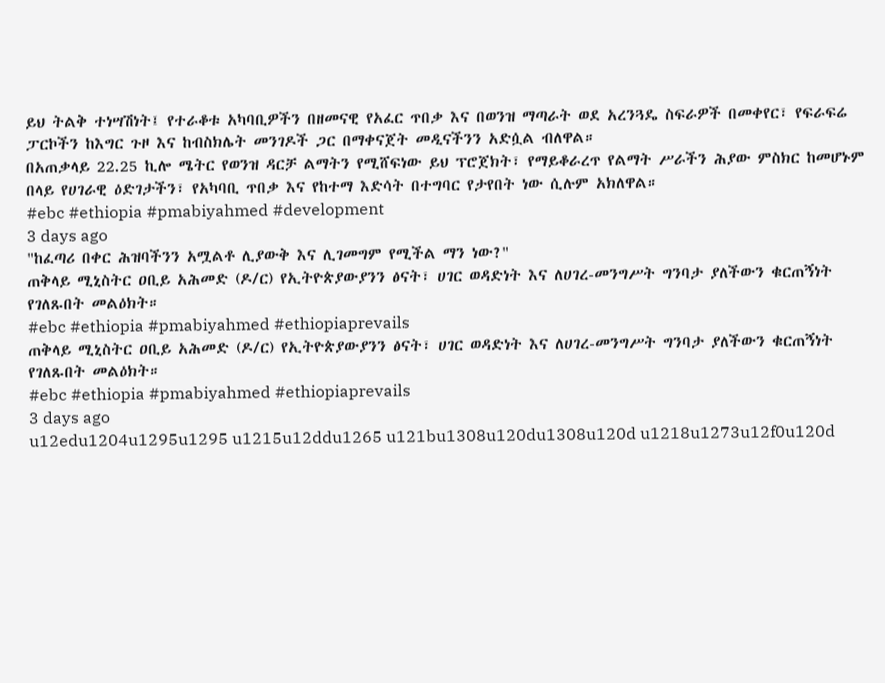ይህ ትልቅ ተነሣሽነት፤ የተራቆቱ አካባቢዎችን በዘመናዊ የአፈር ጥበቃ እና በወንዝ ማጣራት ወደ አረንጓዴ ስፍራዎች በመቀየር፣ የፍራፍሬ ፓርኮችን ከእግር ጉዞ እና ከብስክሌት መንገዶች ጋር በማቀናጀት መዲናችንን አድሷል ብለዋል።
በአጠቃላይ 22.25 ኪሎ ሜትር የወንዝ ዳርቻ ልማትን የሚሸፍነው ይህ ፕሮጀክት፣ የማይቆራረጥ የልማት ሥራችን ሕያው ምስክር ከመሆኑም በላይ የሀገራዊ ዕድገታችን፣ የአካባቢ ጥበቃ እና የከተማ እድሳት በተግባር የታየበት ነው ሲሉም አክለዋል።
#ebc #ethiopia #pmabiyahmed #development
3 days ago
"ከፈጣሪ በቀር ሕዝባችንን አሟልቶ ሊያውቅ እና ሊገመግም የሚችል ማን ነው?"
ጠቅላይ ሚኒስትር ዐቢይ አሕመድ (ዶ/ር) የኢትዮጵያውያንን ፅናት፣ ሀገር ወዳድነት እና ለሀገረ-መንግሥት ግንባታ ያለችውን ቁርጠኝነት የገለጹበት መልዕክት።
#ebc #ethiopia #pmabiyahmed #ethiopiaprevails
ጠቅላይ ሚኒስትር ዐቢይ አሕመድ (ዶ/ር) የኢትዮጵያውያንን ፅናት፣ ሀገር ወዳድነት እና ለሀገረ-መንግሥት ግንባታ ያለችውን ቁርጠኝነት የገለጹበት መልዕክት።
#ebc #ethiopia #pmabiyahmed #ethiopiaprevails
3 days ago
u12edu1204u1295u1295 u1215u12ddu1265 u121bu1308u120du1308u120d u1218u1273u12f0u120d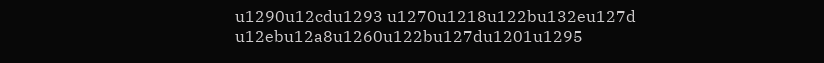u1290u12cdu1293 u1270u1218u122bu132eu127d u12ebu12a8u1260u122bu127du1201u1295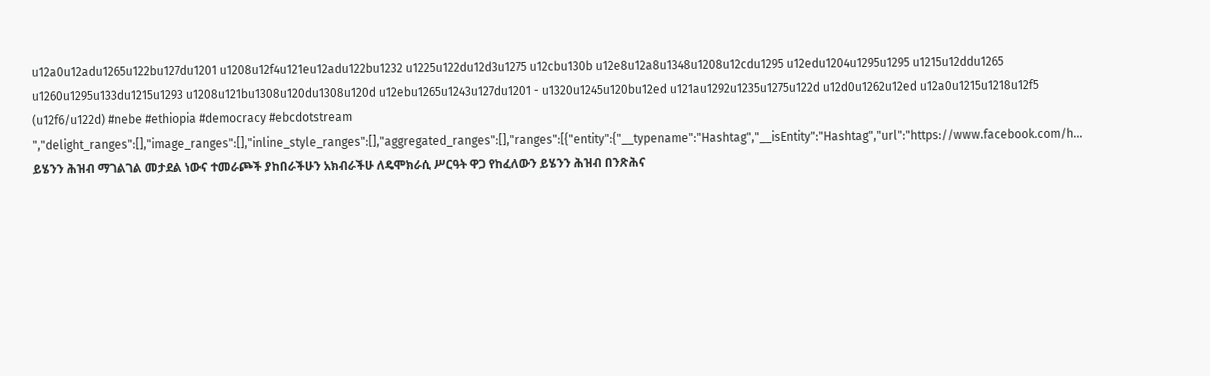u12a0u12adu1265u122bu127du1201 u1208u12f4u121eu12adu122bu1232 u1225u122du12d3u1275 u12cbu130b u12e8u12a8u1348u1208u12cdu1295 u12edu1204u1295u1295 u1215u12ddu1265 u1260u1295u133du1215u1293 u1208u121bu1308u120du1308u120d u12ebu1265u1243u127du1201 - u1320u1245u120bu12ed u121au1292u1235u1275u122d u12d0u1262u12ed u12a0u1215u1218u12f5 (u12f6/u122d) #nebe #ethiopia #democracy #ebcdotstream ","delight_ranges":[],"image_ranges":[],"inline_style_ranges":[],"aggregated_ranges":[],"ranges":[{"entity":{"__typename":"Hashtag","__isEntity":"Hashtag","url":"https://www.facebook.com/h...
ይሄንን ሕዝብ ማገልገል መታደል ነውና ተመራጮች ያከበራችሁን አክብራችሁ ለዴሞክራሲ ሥርዓት ዋጋ የከፈለውን ይሄንን ሕዝብ በንጽሕና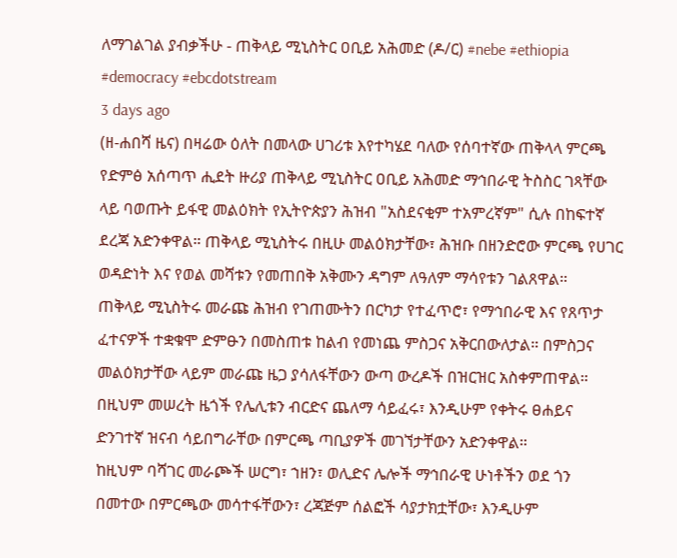ለማገልገል ያብቃችሁ - ጠቅላይ ሚኒስትር ዐቢይ አሕመድ (ዶ/ር) #nebe #ethiopia #democracy #ebcdotstream
3 days ago
(ዘ-ሐበሻ ዜና) በዛሬው ዕለት በመላው ሀገሪቱ እየተካሄደ ባለው የሰባተኛው ጠቅላላ ምርጫ የድምፅ አሰጣጥ ሒደት ዙሪያ ጠቅላይ ሚኒስትር ዐቢይ አሕመድ ማኅበራዊ ትስስር ገጻቸው ላይ ባወጡት ይፋዊ መልዕክት የኢትዮጵያን ሕዝብ "አስደናቂም ተአምረኛም" ሲሉ በከፍተኛ ደረጃ አድንቀዋል። ጠቅላይ ሚኒስትሩ በዚሁ መልዕክታቸው፣ ሕዝቡ በዘንድሮው ምርጫ የሀገር ወዳድነት እና የወል መሻቱን የመጠበቅ አቅሙን ዳግም ለዓለም ማሳየቱን ገልጸዋል።
ጠቅላይ ሚኒስትሩ መራጩ ሕዝብ የገጠሙትን በርካታ የተፈጥሮ፣ የማኅበራዊ እና የጸጥታ ፈተናዎች ተቋቁሞ ድምፁን በመስጠቱ ከልብ የመነጨ ምስጋና አቅርበውለታል። በምስጋና መልዕክታቸው ላይም መራጩ ዜጋ ያሳለፋቸውን ውጣ ውረዶች በዝርዝር አስቀምጠዋል። በዚህም መሠረት ዜጎች የሌሊቱን ብርድና ጨለማ ሳይፈሩ፣ እንዲሁም የቀትሩ ፀሐይና ድንገተኛ ዝናብ ሳይበግራቸው በምርጫ ጣቢያዎች መገኘታቸውን አድንቀዋል።
ከዚህም ባሻገር መራጮች ሠርግ፣ ኀዘን፣ ወሊድና ሌሎች ማኅበራዊ ሁነቶችን ወደ ጎን በመተው በምርጫው መሳተፋቸውን፣ ረጃጅም ሰልፎች ሳያታክቷቸው፣ እንዲሁም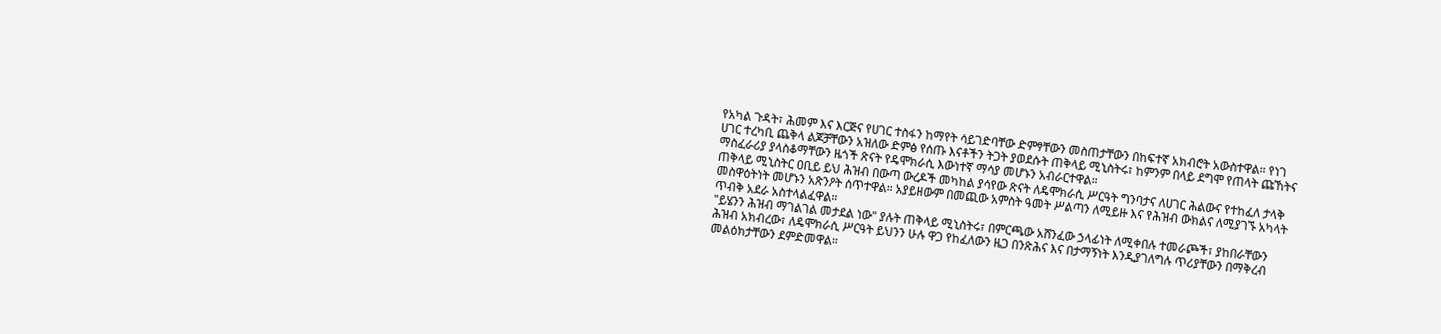የአካል ጉዳት፣ ሕመም እና እርጅና የሀገር ተስፋን ከማየት ሳይገድባቸው ድምፃቸውን መስጠታቸውን በከፍተኛ አክብሮት አውስተዋል። የነገ ሀገር ተረካቢ ጨቅላ ልጆቻቸውን አዝለው ድምፅ የሰጡ እናቶችን ትጋት ያወደሱት ጠቅላይ ሚኒስትሩ፣ ከምንም በላይ ደግሞ የጠላት ጩኸትና ማስፈራሪያ ያላስቆማቸውን ዜጎች ጽናት የዴሞክራሲ እውነተኛ ማሳያ መሆኑን አብራርተዋል።
ጠቅላይ ሚኒስትር ዐቢይ ይህ ሕዝብ በውጣ ውረዶች መካከል ያሳየው ጽናት ለዴሞክራሲ ሥርዓት ግንባታና ለሀገር ሕልውና የተከፈለ ታላቅ መስዋዕትነት መሆኑን አጽንዖት ሰጥተዋል። አያይዘውም በመጪው አምስት ዓመት ሥልጣን ለሚይዙ እና የሕዝብ ውክልና ለሚያገኙ አካላት ጥብቅ አደራ አስተላልፈዋል።
"ይሄንን ሕዝብ ማገልገል መታደል ነው" ያሉት ጠቅላይ ሚኒስትሩ፣ በምርጫው አሸንፈው ኃላፊነት ለሚቀበሉ ተመራጮች፣ ያከበራቸውን ሕዝብ አክብረው፣ ለዴሞክራሲ ሥርዓት ይህንን ሁሉ ዋጋ የከፈለውን ዜጋ በንጽሕና እና በታማኝነት እንዲያገለግሉ ጥሪያቸውን በማቅረብ መልዕክታቸውን ደምድመዋል።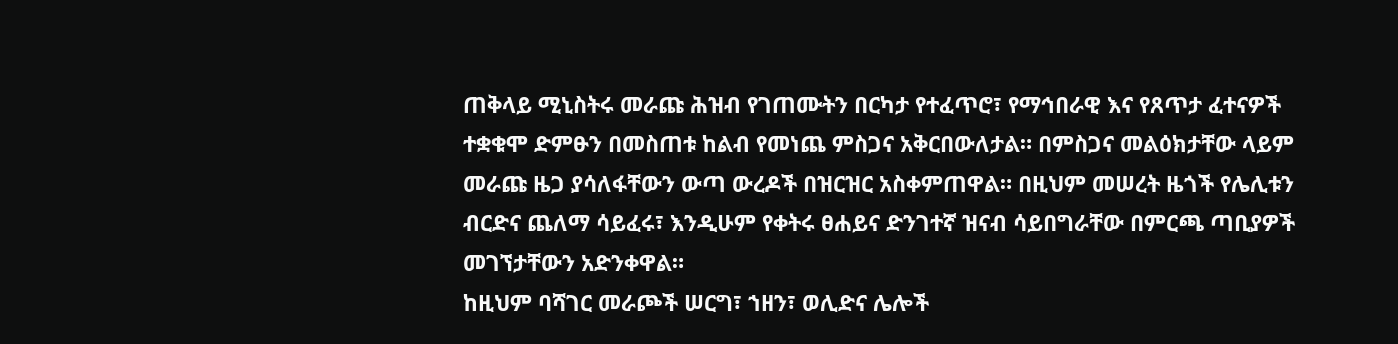ጠቅላይ ሚኒስትሩ መራጩ ሕዝብ የገጠሙትን በርካታ የተፈጥሮ፣ የማኅበራዊ እና የጸጥታ ፈተናዎች ተቋቁሞ ድምፁን በመስጠቱ ከልብ የመነጨ ምስጋና አቅርበውለታል። በምስጋና መልዕክታቸው ላይም መራጩ ዜጋ ያሳለፋቸውን ውጣ ውረዶች በዝርዝር አስቀምጠዋል። በዚህም መሠረት ዜጎች የሌሊቱን ብርድና ጨለማ ሳይፈሩ፣ እንዲሁም የቀትሩ ፀሐይና ድንገተኛ ዝናብ ሳይበግራቸው በምርጫ ጣቢያዎች መገኘታቸውን አድንቀዋል።
ከዚህም ባሻገር መራጮች ሠርግ፣ ኀዘን፣ ወሊድና ሌሎች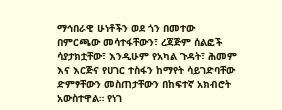ማኅበራዊ ሁነቶችን ወደ ጎን በመተው በምርጫው መሳተፋቸውን፣ ረጃጅም ሰልፎች ሳያታክቷቸው፣ እንዲሁም የአካል ጉዳት፣ ሕመም እና እርጅና የሀገር ተስፋን ከማየት ሳይገድባቸው ድምፃቸውን መስጠታቸውን በከፍተኛ አክብሮት አውስተዋል። የነገ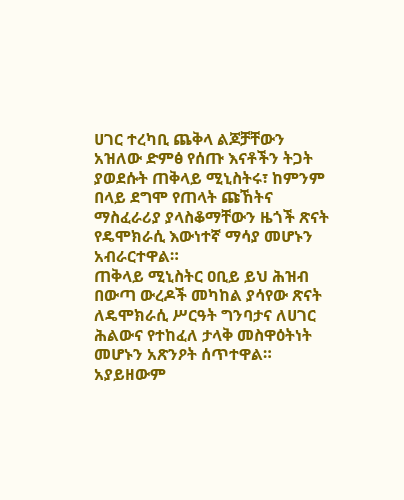ሀገር ተረካቢ ጨቅላ ልጆቻቸውን አዝለው ድምፅ የሰጡ እናቶችን ትጋት ያወደሱት ጠቅላይ ሚኒስትሩ፣ ከምንም በላይ ደግሞ የጠላት ጩኸትና ማስፈራሪያ ያላስቆማቸውን ዜጎች ጽናት የዴሞክራሲ እውነተኛ ማሳያ መሆኑን አብራርተዋል።
ጠቅላይ ሚኒስትር ዐቢይ ይህ ሕዝብ በውጣ ውረዶች መካከል ያሳየው ጽናት ለዴሞክራሲ ሥርዓት ግንባታና ለሀገር ሕልውና የተከፈለ ታላቅ መስዋዕትነት መሆኑን አጽንዖት ሰጥተዋል። አያይዘውም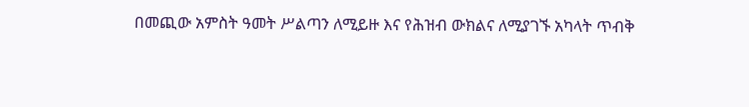በመጪው አምስት ዓመት ሥልጣን ለሚይዙ እና የሕዝብ ውክልና ለሚያገኙ አካላት ጥብቅ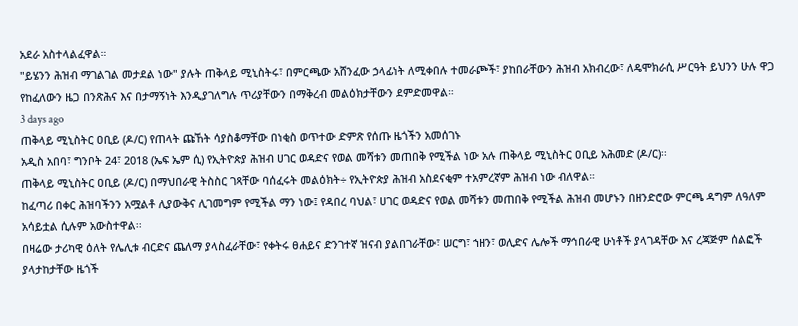አደራ አስተላልፈዋል።
"ይሄንን ሕዝብ ማገልገል መታደል ነው" ያሉት ጠቅላይ ሚኒስትሩ፣ በምርጫው አሸንፈው ኃላፊነት ለሚቀበሉ ተመራጮች፣ ያከበራቸውን ሕዝብ አክብረው፣ ለዴሞክራሲ ሥርዓት ይህንን ሁሉ ዋጋ የከፈለውን ዜጋ በንጽሕና እና በታማኝነት እንዲያገለግሉ ጥሪያቸውን በማቅረብ መልዕክታቸውን ደምድመዋል።
3 days ago
ጠቅላይ ሚኒስትር ዐቢይ (ዶ/ር) የጠላት ጩኸት ሳያስቆማቸው በነቂስ ወጥተው ድምጽ የሰጡ ዜጎችን አመሰገኑ
አዲስ አበባ፣ ግንቦት 24፣ 2018 (ኤፍ ኤም ሲ) የኢትዮጵያ ሕዝብ ሀገር ወዳድና የወል መሻቱን መጠበቅ የሚችል ነው አሉ ጠቅላይ ሚኒስትር ዐቢይ አሕመድ (ዶ/ር)፡፡
ጠቅላይ ሚኒስትር ዐቢይ (ዶ/ር) በማህበራዊ ትስስር ገጻቸው ባሰፈሩት መልዕክት÷ የኢትዮጵያ ሕዝብ አስደናቂም ተአምረኛም ሕዝብ ነው ብለዋል።
ከፈጣሪ በቀር ሕዝባችንን አሟልቶ ሊያውቅና ሊገመግም የሚችል ማን ነው፤ የዳበረ ባህል፣ ሀገር ወዳድና የወል መሻቱን መጠበቅ የሚችል ሕዝብ መሆኑን በዘንድሮው ምርጫ ዳግም ለዓለም አሳይቷል ሲሉም አውስተዋል፡፡
በዛሬው ታሪካዊ ዕለት የሌሊቱ ብርድና ጨለማ ያላስፈራቸው፣ የቀትሩ ፀሐይና ድንገተኛ ዝናብ ያልበገራቸው፣ ሠርግ፣ ኀዘን፣ ወሊድና ሌሎች ማኅበራዊ ሁነቶች ያላገዳቸው እና ረጃጅም ሰልፎች ያላታከታቸው ዜጎች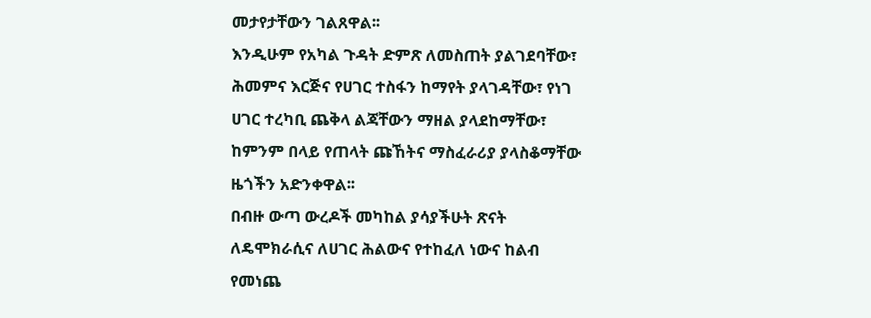መታየታቸውን ገልጸዋል፡፡
እንዲሁም የአካል ጉዳት ድምጽ ለመስጠት ያልገደባቸው፣ ሕመምና እርጅና የሀገር ተስፋን ከማየት ያላገዳቸው፣ የነገ ሀገር ተረካቢ ጨቅላ ልጃቸውን ማዘል ያላደከማቸው፣ ከምንም በላይ የጠላት ጩኸትና ማስፈራሪያ ያላስቆማቸው ዜጎችን አድንቀዋል፡፡
በብዙ ውጣ ውረዶች መካከል ያሳያችሁት ጽናት ለዴሞክራሲና ለሀገር ሕልውና የተከፈለ ነውና ከልብ የመነጨ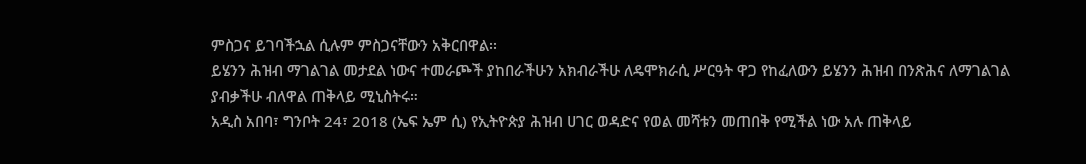ምስጋና ይገባችኋል ሲሉም ምስጋናቸውን አቅርበዋል፡፡
ይሄንን ሕዝብ ማገልገል መታደል ነውና ተመራጮች ያከበራችሁን አክብራችሁ ለዴሞክራሲ ሥርዓት ዋጋ የከፈለውን ይሄንን ሕዝብ በንጽሕና ለማገልገል ያብቃችሁ ብለዋል ጠቅላይ ሚኒስትሩ።
አዲስ አበባ፣ ግንቦት 24፣ 2018 (ኤፍ ኤም ሲ) የኢትዮጵያ ሕዝብ ሀገር ወዳድና የወል መሻቱን መጠበቅ የሚችል ነው አሉ ጠቅላይ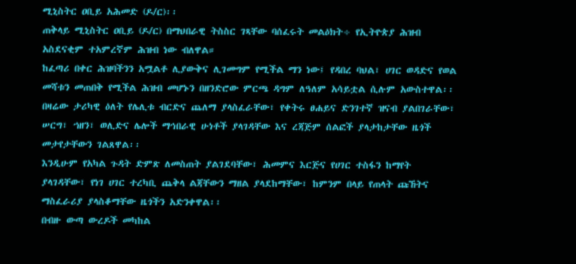ሚኒስትር ዐቢይ አሕመድ (ዶ/ር)፡፡
ጠቅላይ ሚኒስትር ዐቢይ (ዶ/ር) በማህበራዊ ትስስር ገጻቸው ባሰፈሩት መልዕክት÷ የኢትዮጵያ ሕዝብ አስደናቂም ተአምረኛም ሕዝብ ነው ብለዋል።
ከፈጣሪ በቀር ሕዝባችንን አሟልቶ ሊያውቅና ሊገመግም የሚችል ማን ነው፤ የዳበረ ባህል፣ ሀገር ወዳድና የወል መሻቱን መጠበቅ የሚችል ሕዝብ መሆኑን በዘንድሮው ምርጫ ዳግም ለዓለም አሳይቷል ሲሉም አውስተዋል፡፡
በዛሬው ታሪካዊ ዕለት የሌሊቱ ብርድና ጨለማ ያላስፈራቸው፣ የቀትሩ ፀሐይና ድንገተኛ ዝናብ ያልበገራቸው፣ ሠርግ፣ ኀዘን፣ ወሊድና ሌሎች ማኅበራዊ ሁነቶች ያላገዳቸው እና ረጃጅም ሰልፎች ያላታከታቸው ዜጎች መታየታቸውን ገልጸዋል፡፡
እንዲሁም የአካል ጉዳት ድምጽ ለመስጠት ያልገደባቸው፣ ሕመምና እርጅና የሀገር ተስፋን ከማየት ያላገዳቸው፣ የነገ ሀገር ተረካቢ ጨቅላ ልጃቸውን ማዘል ያላደከማቸው፣ ከምንም በላይ የጠላት ጩኸትና ማስፈራሪያ ያላስቆማቸው ዜጎችን አድንቀዋል፡፡
በብዙ ውጣ ውረዶች መካከል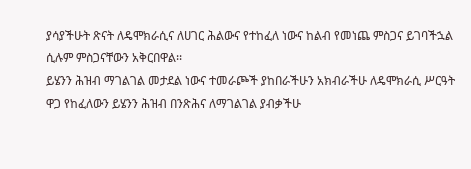ያሳያችሁት ጽናት ለዴሞክራሲና ለሀገር ሕልውና የተከፈለ ነውና ከልብ የመነጨ ምስጋና ይገባችኋል ሲሉም ምስጋናቸውን አቅርበዋል፡፡
ይሄንን ሕዝብ ማገልገል መታደል ነውና ተመራጮች ያከበራችሁን አክብራችሁ ለዴሞክራሲ ሥርዓት ዋጋ የከፈለውን ይሄንን ሕዝብ በንጽሕና ለማገልገል ያብቃችሁ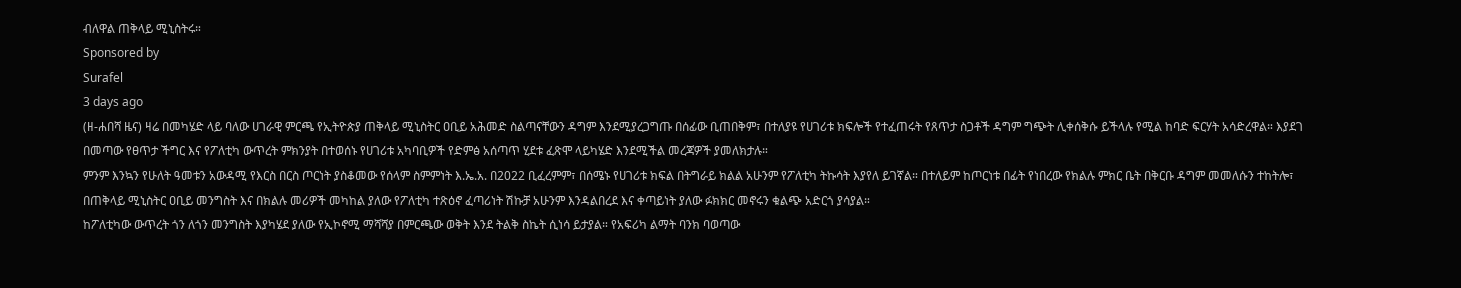ብለዋል ጠቅላይ ሚኒስትሩ።
Sponsored by
Surafel
3 days ago
(ዘ-ሐበሻ ዜና) ዛሬ በመካሄድ ላይ ባለው ሀገራዊ ምርጫ የኢትዮጵያ ጠቅላይ ሚኒስትር ዐቢይ አሕመድ ስልጣናቸውን ዳግም እንደሚያረጋግጡ በሰፊው ቢጠበቅም፣ በተለያዩ የሀገሪቱ ክፍሎች የተፈጠሩት የጸጥታ ስጋቶች ዳግም ግጭት ሊቀሰቅሱ ይችላሉ የሚል ከባድ ፍርሃት አሳድረዋል። እያደገ በመጣው የፀጥታ ችግር እና የፖለቲካ ውጥረት ምክንያት በተወሰኑ የሀገሪቱ አካባቢዎች የድምፅ አሰጣጥ ሂደቱ ፈጽሞ ላይካሄድ እንደሚችል መረጃዎች ያመለክታሉ።
ምንም እንኳን የሁለት ዓመቱን አውዳሚ የእርስ በርስ ጦርነት ያስቆመው የሰላም ስምምነት እ.ኤ.አ. በ2022 ቢፈረምም፣ በሰሜኑ የሀገሪቱ ክፍል በትግራይ ክልል አሁንም የፖለቲካ ትኩሳት እያየለ ይገኛል። በተለይም ከጦርነቱ በፊት የነበረው የክልሉ ምክር ቤት በቅርቡ ዳግም መመለሱን ተከትሎ፣ በጠቅላይ ሚኒስትር ዐቢይ መንግስት እና በክልሉ መሪዎች መካከል ያለው የፖለቲካ ተጽዕኖ ፈጣሪነት ሽኩቻ አሁንም እንዳልበረደ እና ቀጣይነት ያለው ፉክክር መኖሩን ቁልጭ አድርጎ ያሳያል።
ከፖለቲካው ውጥረት ጎን ለጎን መንግስት እያካሄደ ያለው የኢኮኖሚ ማሻሻያ በምርጫው ወቅት እንደ ትልቅ ስኬት ሲነሳ ይታያል። የአፍሪካ ልማት ባንክ ባወጣው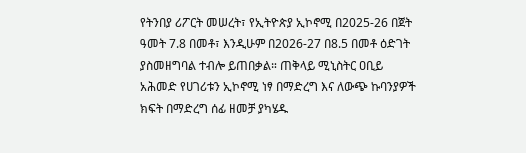የትንበያ ሪፖርት መሠረት፣ የኢትዮጵያ ኢኮኖሚ በ2025-26 በጀት ዓመት 7.8 በመቶ፣ እንዲሁም በ2026-27 በ8.5 በመቶ ዕድገት ያስመዘግባል ተብሎ ይጠበቃል። ጠቅላይ ሚኒስትር ዐቢይ አሕመድ የሀገሪቱን ኢኮኖሚ ነፃ በማድረግ እና ለውጭ ኩባንያዎች ክፍት በማድረግ ሰፊ ዘመቻ ያካሄዱ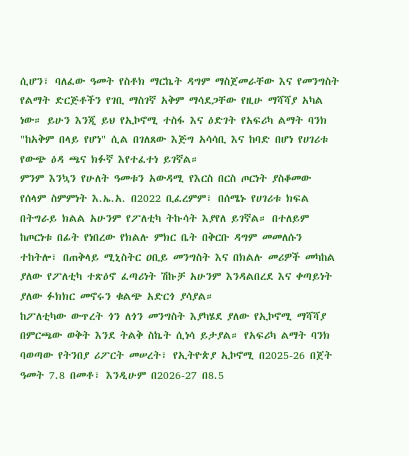ሲሆን፣ ባለፈው ዓመት የስቶክ ማርኬት ዳግም ማስጀመራቸው እና የመንግስት የልማት ድርጅቶችን የገቢ ማስገኛ አቅም ማሳደጋቸው የዚሁ ማሻሻያ አካል ነው። ይሁን እንጂ ይህ የኢኮኖሚ ተስፋ እና ዕድገት የአፍሪካ ልማት ባንክ "ከአቅም በላይ የሆነ" ሲል በገለጸው እጅግ አሳሳቢ እና ከባድ በሆነ የሀገሪቱ የውጭ ዕዳ ጫና ክፉኛ እየተፈተነ ይገኛል።
ምንም እንኳን የሁለት ዓመቱን አውዳሚ የእርስ በርስ ጦርነት ያስቆመው የሰላም ስምምነት እ.ኤ.አ. በ2022 ቢፈረምም፣ በሰሜኑ የሀገሪቱ ክፍል በትግራይ ክልል አሁንም የፖለቲካ ትኩሳት እያየለ ይገኛል። በተለይም ከጦርነቱ በፊት የነበረው የክልሉ ምክር ቤት በቅርቡ ዳግም መመለሱን ተከትሎ፣ በጠቅላይ ሚኒስትር ዐቢይ መንግስት እና በክልሉ መሪዎች መካከል ያለው የፖለቲካ ተጽዕኖ ፈጣሪነት ሽኩቻ አሁንም እንዳልበረደ እና ቀጣይነት ያለው ፉክክር መኖሩን ቁልጭ አድርጎ ያሳያል።
ከፖለቲካው ውጥረት ጎን ለጎን መንግስት እያካሄደ ያለው የኢኮኖሚ ማሻሻያ በምርጫው ወቅት እንደ ትልቅ ስኬት ሲነሳ ይታያል። የአፍሪካ ልማት ባንክ ባወጣው የትንበያ ሪፖርት መሠረት፣ የኢትዮጵያ ኢኮኖሚ በ2025-26 በጀት ዓመት 7.8 በመቶ፣ እንዲሁም በ2026-27 በ8.5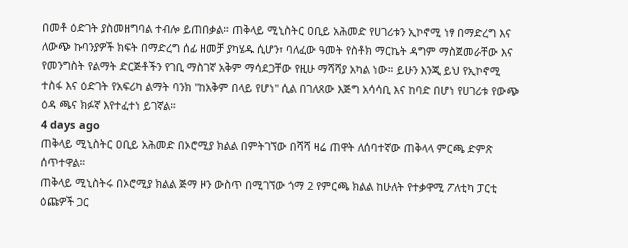በመቶ ዕድገት ያስመዘግባል ተብሎ ይጠበቃል። ጠቅላይ ሚኒስትር ዐቢይ አሕመድ የሀገሪቱን ኢኮኖሚ ነፃ በማድረግ እና ለውጭ ኩባንያዎች ክፍት በማድረግ ሰፊ ዘመቻ ያካሄዱ ሲሆን፣ ባለፈው ዓመት የስቶክ ማርኬት ዳግም ማስጀመራቸው እና የመንግስት የልማት ድርጅቶችን የገቢ ማስገኛ አቅም ማሳደጋቸው የዚሁ ማሻሻያ አካል ነው። ይሁን እንጂ ይህ የኢኮኖሚ ተስፋ እና ዕድገት የአፍሪካ ልማት ባንክ "ከአቅም በላይ የሆነ" ሲል በገለጸው እጅግ አሳሳቢ እና ከባድ በሆነ የሀገሪቱ የውጭ ዕዳ ጫና ክፉኛ እየተፈተነ ይገኛል።
4 days ago
ጠቅላይ ሚኒስትር ዐቢይ አሕመድ በኦሮሚያ ክልል በምትገኘው በሻሻ ዛሬ ጠዋት ለሰባተኛው ጠቅላላ ምርጫ ድምጽ ሰጥተዋል።
ጠቅላይ ሚኒስትሩ በኦሮሚያ ክልል ጅማ ዞን ውስጥ በሚገኘው ጎማ 2 የምርጫ ክልል ከሁለት የተቃዋሚ ፖለቲካ ፓርቲ ዕጩዎች ጋር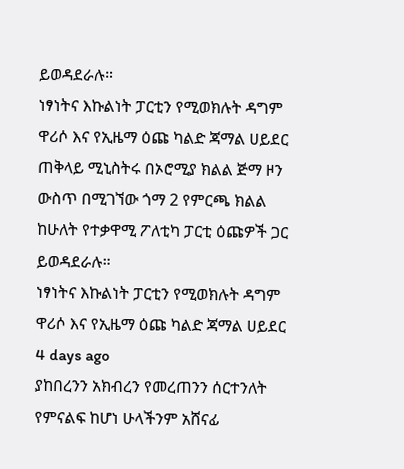ይወዳደራሉ።
ነፃነትና እኩልነት ፓርቲን የሚወክሉት ዳግም ዋሪሶ እና የኢዜማ ዕጩ ካልድ ጃማል ሀይደር
ጠቅላይ ሚኒስትሩ በኦሮሚያ ክልል ጅማ ዞን ውስጥ በሚገኘው ጎማ 2 የምርጫ ክልል ከሁለት የተቃዋሚ ፖለቲካ ፓርቲ ዕጩዎች ጋር ይወዳደራሉ።
ነፃነትና እኩልነት ፓርቲን የሚወክሉት ዳግም ዋሪሶ እና የኢዜማ ዕጩ ካልድ ጃማል ሀይደር
4 days ago
ያከበረንን አክብረን የመረጠንን ሰርተንለት የምናልፍ ከሆነ ሁላችንም አሸናፊ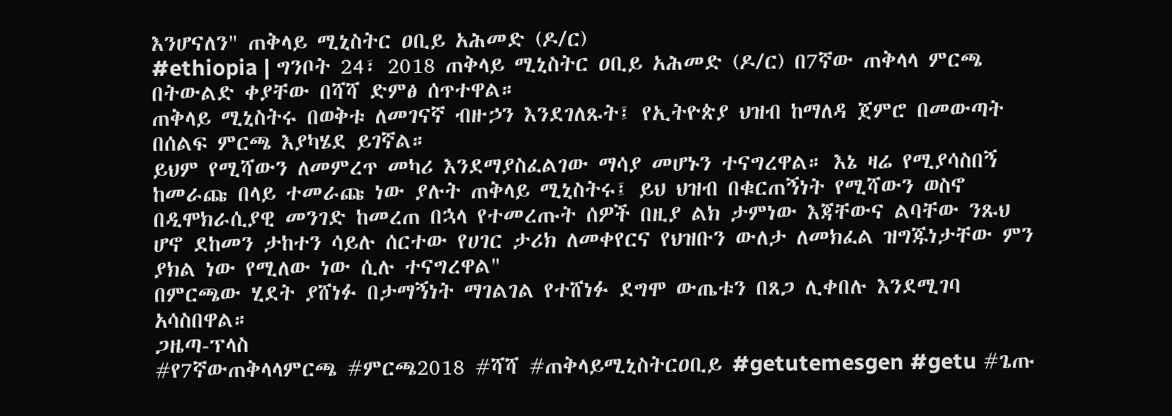እንሆናለን" ጠቅላይ ሚኒስትር ዐቢይ አሕመድ (ዶ/ር)
#ethiopia | ግንቦት 24፣ 2018 ጠቅላይ ሚኒስትር ዐቢይ አሕመድ (ዶ/ር) በ7ኛው ጠቅላላ ምርጫ በትውልድ ቀያቸው በሻሻ ድምፅ ሰጥተዋል።
ጠቅላይ ሚኒስትሩ በወቅቱ ለመገናኛ ብዙኃን እንደገለጹት፤ የኢትዮጵያ ህዝብ ከማለዳ ጀምሮ በመውጣት በሰልፍ ምርጫ እያካሄደ ይገኛል።
ይህም የሚሻውን ለመምረጥ መካሪ እንደማያስፈልገው ማሳያ መሆኑን ተናግረዋል። እኔ ዛሬ የሚያሳስበኝ ከመራጩ በላይ ተመራጩ ነው ያሉት ጠቅላይ ሚኒስትሩ፤ ይህ ህዝብ በቁርጠኝነት የሚሻውን ወስኖ በዲሞክራሲያዊ መንገድ ከመረጠ በኋላ የተመረጡት ሰዎች በዚያ ልክ ታምነው እጃቸውና ልባቸው ንጹህ ሆኖ ደከመን ታከተን ሳይሉ ሰርተው የሀገር ታሪክ ለመቀየርና የህዝቡን ውለታ ለመክፈል ዝግጁነታቸው ምን ያክል ነው የሚለው ነው ሲሉ ተናግረዋል"
በምርጫው ሂደት ያሸነፉ በታማኝነት ማገልገል የተሸነፉ ደግሞ ውጤቱን በጸጋ ሊቀበሉ እንደሚገባ አሳስበዋል።
ጋዜጣ-ፕላስ
#የ7ኛውጠቅላላምርጫ #ምርጫ2018 #ሻሻ #ጠቅላይሚኒስትርዐቢይ #getutemesgen #getu #ጌጡ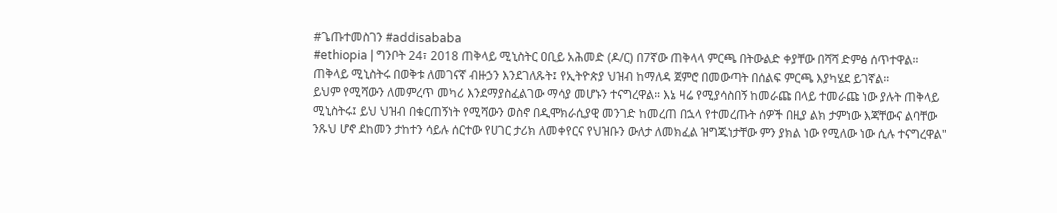#ጌጡተመስገን #addisababa
#ethiopia | ግንቦት 24፣ 2018 ጠቅላይ ሚኒስትር ዐቢይ አሕመድ (ዶ/ር) በ7ኛው ጠቅላላ ምርጫ በትውልድ ቀያቸው በሻሻ ድምፅ ሰጥተዋል።
ጠቅላይ ሚኒስትሩ በወቅቱ ለመገናኛ ብዙኃን እንደገለጹት፤ የኢትዮጵያ ህዝብ ከማለዳ ጀምሮ በመውጣት በሰልፍ ምርጫ እያካሄደ ይገኛል።
ይህም የሚሻውን ለመምረጥ መካሪ እንደማያስፈልገው ማሳያ መሆኑን ተናግረዋል። እኔ ዛሬ የሚያሳስበኝ ከመራጩ በላይ ተመራጩ ነው ያሉት ጠቅላይ ሚኒስትሩ፤ ይህ ህዝብ በቁርጠኝነት የሚሻውን ወስኖ በዲሞክራሲያዊ መንገድ ከመረጠ በኋላ የተመረጡት ሰዎች በዚያ ልክ ታምነው እጃቸውና ልባቸው ንጹህ ሆኖ ደከመን ታከተን ሳይሉ ሰርተው የሀገር ታሪክ ለመቀየርና የህዝቡን ውለታ ለመክፈል ዝግጁነታቸው ምን ያክል ነው የሚለው ነው ሲሉ ተናግረዋል"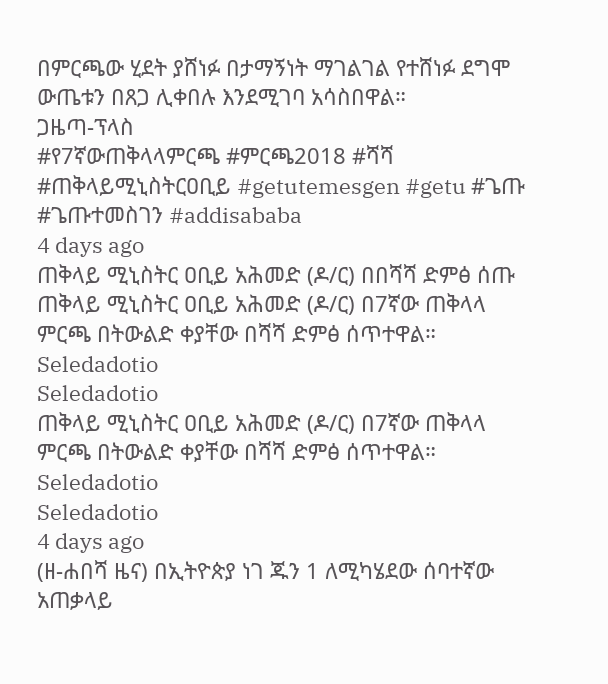በምርጫው ሂደት ያሸነፉ በታማኝነት ማገልገል የተሸነፉ ደግሞ ውጤቱን በጸጋ ሊቀበሉ እንደሚገባ አሳስበዋል።
ጋዜጣ-ፕላስ
#የ7ኛውጠቅላላምርጫ #ምርጫ2018 #ሻሻ #ጠቅላይሚኒስትርዐቢይ #getutemesgen #getu #ጌጡ #ጌጡተመስገን #addisababa
4 days ago
ጠቅላይ ሚኒስትር ዐቢይ አሕመድ (ዶ/ር) በበሻሻ ድምፅ ሰጡ
ጠቅላይ ሚኒስትር ዐቢይ አሕመድ (ዶ/ር) በ7ኛው ጠቅላላ ምርጫ በትውልድ ቀያቸው በሻሻ ድምፅ ሰጥተዋል።
Seledadotio
Seledadotio
ጠቅላይ ሚኒስትር ዐቢይ አሕመድ (ዶ/ር) በ7ኛው ጠቅላላ ምርጫ በትውልድ ቀያቸው በሻሻ ድምፅ ሰጥተዋል።
Seledadotio
Seledadotio
4 days ago
(ዘ-ሐበሻ ዜና) በኢትዮጵያ ነገ ጁን 1 ለሚካሄደው ሰባተኛው አጠቃላይ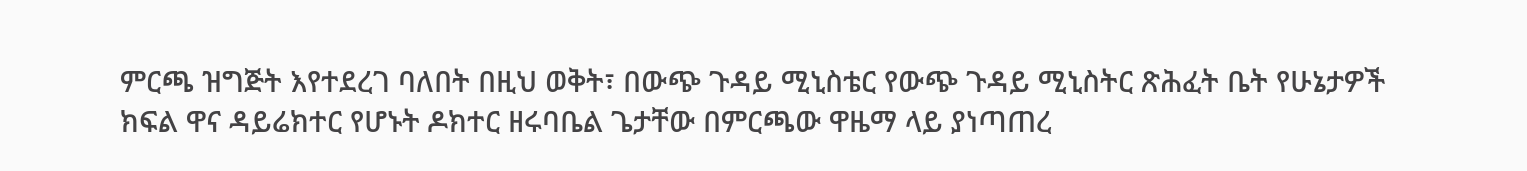ምርጫ ዝግጅት እየተደረገ ባለበት በዚህ ወቅት፣ በውጭ ጉዳይ ሚኒስቴር የውጭ ጉዳይ ሚኒስትር ጽሕፈት ቤት የሁኔታዎች ክፍል ዋና ዳይሬክተር የሆኑት ዶክተር ዘሩባቤል ጌታቸው በምርጫው ዋዜማ ላይ ያነጣጠረ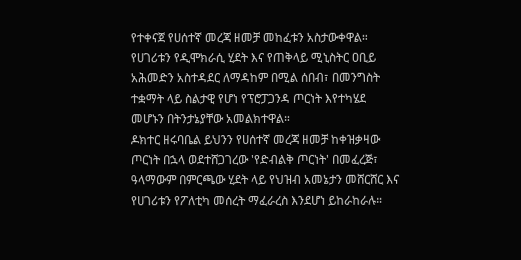የተቀናጀ የሀሰተኛ መረጃ ዘመቻ መከፈቱን አስታውቀዋል። የሀገሪቱን የዲሞክራሲ ሂደት እና የጠቅላይ ሚኒስትር ዐቢይ አሕመድን አስተዳደር ለማዳከም በሚል ሰበብ፣ በመንግስት ተቋማት ላይ ስልታዊ የሆነ የፕሮፓጋንዳ ጦርነት እየተካሄደ መሆኑን በትንታኔያቸው አመልክተዋል።
ዶክተር ዘሩባቤል ይህንን የሀሰተኛ መረጃ ዘመቻ ከቀዝቃዛው ጦርነት በኋላ ወደተሸጋገረው 'የድብልቅ ጦርነት' በመፈረጅ፣ ዓላማውም በምርጫው ሂደት ላይ የህዝብ አመኔታን መሸርሸር እና የሀገሪቱን የፖለቲካ መሰረት ማፈራረስ እንደሆነ ይከራከራሉ።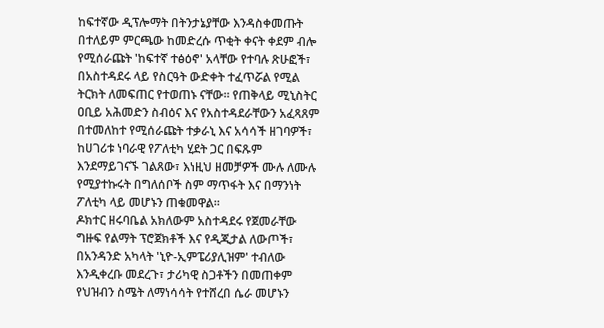ከፍተኛው ዲፕሎማት በትንታኔያቸው እንዳስቀመጡት በተለይም ምርጫው ከመድረሱ ጥቂት ቀናት ቀደም ብሎ የሚሰራጩት 'ከፍተኛ ተፅዕኖ' አላቸው የተባሉ ጽሁፎች፣ በአስተዳደሩ ላይ የስርዓት ውድቀት ተፈጥሯል የሚል ትርክት ለመፍጠር የተወጠኑ ናቸው። የጠቅላይ ሚኒስትር ዐቢይ አሕመድን ስብዕና እና የአስተዳደራቸውን አፈጻጸም በተመለከተ የሚሰራጩት ተቃራኒ እና አሳሳች ዘገባዎች፣ ከሀገሪቱ ነባራዊ የፖለቲካ ሂደት ጋር በፍጹም እንደማይገናኙ ገልጸው፣ እነዚህ ዘመቻዎች ሙሉ ለሙሉ የሚያተኩሩት በግለሰቦች ስም ማጥፋት እና በማንነት ፖለቲካ ላይ መሆኑን ጠቁመዋል።
ዶክተር ዘሩባቤል አክለውም አስተዳደሩ የጀመራቸው ግዙፍ የልማት ፕሮጀክቶች እና የዲጂታል ለውጦች፣ በአንዳንድ አካላት 'ኒዮ-ኢምፔሪያሊዝም' ተብለው እንዲቀረቡ መደረጉ፣ ታሪካዊ ስጋቶችን በመጠቀም የህዝብን ስሜት ለማነሳሳት የተሸረበ ሴራ መሆኑን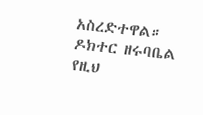አስረድተዋል።
ዶክተር ዘሩባቤል የዚህ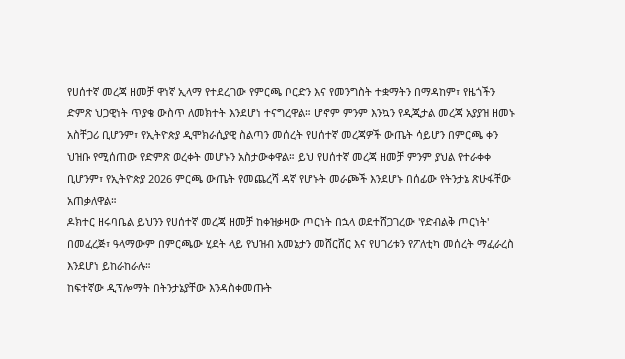የሀሰተኛ መረጃ ዘመቻ ዋነኛ ኢላማ የተደረገው የምርጫ ቦርድን እና የመንግስት ተቋማትን በማዳከም፣ የዜጎችን ድምጽ ህጋዊነት ጥያቄ ውስጥ ለመክተት እንደሆነ ተናግረዋል። ሆኖም ምንም እንኳን የዲጂታል መረጃ አያያዝ ዘመኑ አስቸጋሪ ቢሆንም፣ የኢትዮጵያ ዲሞክራሲያዊ ስልጣን መሰረት የሀሰተኛ መረጃዎች ውጤት ሳይሆን በምርጫ ቀን ህዝቡ የሚሰጠው የድምጽ ወረቀት መሆኑን አስታውቀዋል። ይህ የሀሰተኛ መረጃ ዘመቻ ምንም ያህል የተራቀቀ ቢሆንም፣ የኢትዮጵያ 2026 ምርጫ ውጤት የመጨረሻ ዳኛ የሆኑት መራጮች እንደሆኑ በሰፊው የትንታኔ ጽሁፋቸው አጠቃለዋል።
ዶክተር ዘሩባቤል ይህንን የሀሰተኛ መረጃ ዘመቻ ከቀዝቃዛው ጦርነት በኋላ ወደተሸጋገረው 'የድብልቅ ጦርነት' በመፈረጅ፣ ዓላማውም በምርጫው ሂደት ላይ የህዝብ አመኔታን መሸርሸር እና የሀገሪቱን የፖለቲካ መሰረት ማፈራረስ እንደሆነ ይከራከራሉ።
ከፍተኛው ዲፕሎማት በትንታኔያቸው እንዳስቀመጡት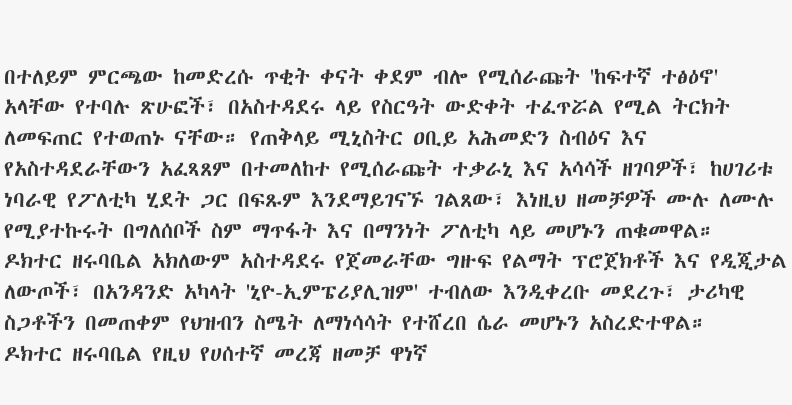በተለይም ምርጫው ከመድረሱ ጥቂት ቀናት ቀደም ብሎ የሚሰራጩት 'ከፍተኛ ተፅዕኖ' አላቸው የተባሉ ጽሁፎች፣ በአስተዳደሩ ላይ የስርዓት ውድቀት ተፈጥሯል የሚል ትርክት ለመፍጠር የተወጠኑ ናቸው። የጠቅላይ ሚኒስትር ዐቢይ አሕመድን ስብዕና እና የአስተዳደራቸውን አፈጻጸም በተመለከተ የሚሰራጩት ተቃራኒ እና አሳሳች ዘገባዎች፣ ከሀገሪቱ ነባራዊ የፖለቲካ ሂደት ጋር በፍጹም እንደማይገናኙ ገልጸው፣ እነዚህ ዘመቻዎች ሙሉ ለሙሉ የሚያተኩሩት በግለሰቦች ስም ማጥፋት እና በማንነት ፖለቲካ ላይ መሆኑን ጠቁመዋል።
ዶክተር ዘሩባቤል አክለውም አስተዳደሩ የጀመራቸው ግዙፍ የልማት ፕሮጀክቶች እና የዲጂታል ለውጦች፣ በአንዳንድ አካላት 'ኒዮ-ኢምፔሪያሊዝም' ተብለው እንዲቀረቡ መደረጉ፣ ታሪካዊ ስጋቶችን በመጠቀም የህዝብን ስሜት ለማነሳሳት የተሸረበ ሴራ መሆኑን አስረድተዋል።
ዶክተር ዘሩባቤል የዚህ የሀሰተኛ መረጃ ዘመቻ ዋነኛ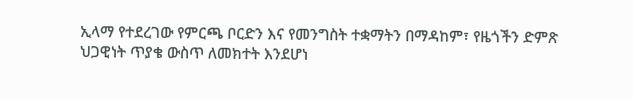ኢላማ የተደረገው የምርጫ ቦርድን እና የመንግስት ተቋማትን በማዳከም፣ የዜጎችን ድምጽ ህጋዊነት ጥያቄ ውስጥ ለመክተት እንደሆነ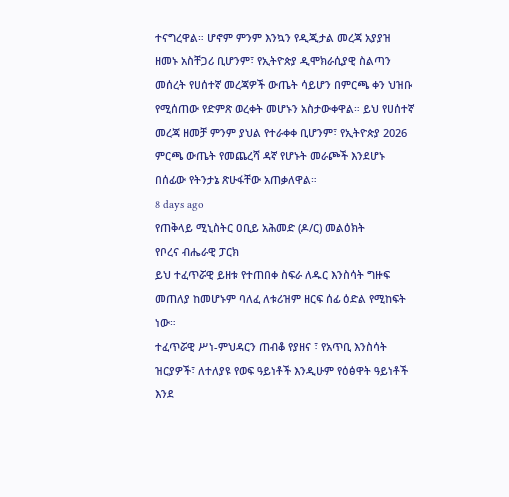ተናግረዋል። ሆኖም ምንም እንኳን የዲጂታል መረጃ አያያዝ ዘመኑ አስቸጋሪ ቢሆንም፣ የኢትዮጵያ ዲሞክራሲያዊ ስልጣን መሰረት የሀሰተኛ መረጃዎች ውጤት ሳይሆን በምርጫ ቀን ህዝቡ የሚሰጠው የድምጽ ወረቀት መሆኑን አስታውቀዋል። ይህ የሀሰተኛ መረጃ ዘመቻ ምንም ያህል የተራቀቀ ቢሆንም፣ የኢትዮጵያ 2026 ምርጫ ውጤት የመጨረሻ ዳኛ የሆኑት መራጮች እንደሆኑ በሰፊው የትንታኔ ጽሁፋቸው አጠቃለዋል።
8 days ago
የጠቅላይ ሚኒስትር ዐቢይ አሕመድ (ዶ/ር) መልዕክት
የቦረና ብሔራዊ ፓርክ
ይህ ተፈጥሯዊ ይዘቱ የተጠበቀ ስፍራ ለዱር እንስሳት ግዙፍ መጠለያ ከመሆኑም ባለፈ ለቱሪዝም ዘርፍ ሰፊ ዕድል የሚከፍት ነው።
ተፈጥሯዊ ሥነ-ምህዳርን ጠብቆ የያዘና ፣ የአጥቢ እንስሳት ዝርያዎች፣ ለተለያዩ የወፍ ዓይነቶች እንዲሁም የዕፅዋት ዓይነቶች እንደ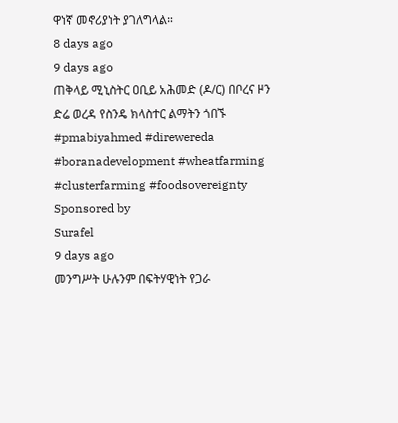ዋነኛ መኖሪያነት ያገለግላል።
8 days ago
9 days ago
ጠቅላይ ሚኒስትር ዐቢይ አሕመድ (ዶ/ር) በቦረና ዞን ድሬ ወረዳ የስንዴ ክላስተር ልማትን ጎበኙ
#pmabiyahmed #direwereda #boranadevelopment #wheatfarming #clusterfarming #foodsovereignty
Sponsored by
Surafel
9 days ago
መንግሥት ሁሉንም በፍትሃዊነት የጋራ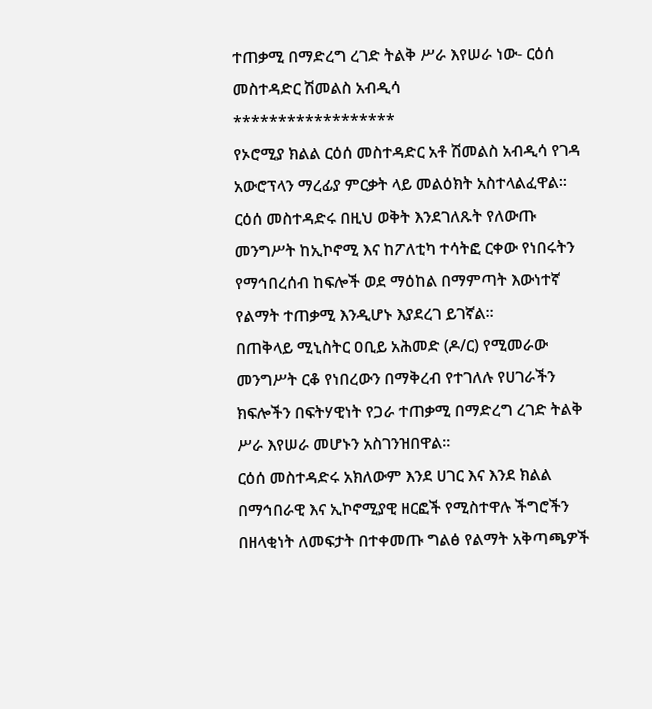ተጠቃሚ በማድረግ ረገድ ትልቅ ሥራ እየሠራ ነው- ርዕሰ መስተዳድር ሽመልስ አብዲሳ
******************
የኦሮሚያ ክልል ርዕሰ መስተዳድር አቶ ሽመልስ አብዲሳ የገዳ አውሮፕላን ማረፊያ ምርቃት ላይ መልዕክት አስተላልፈዋል፡፡
ርዕሰ መስተዳድሩ በዚህ ወቅት እንደገለጹት የለውጡ መንግሥት ከኢኮኖሚ እና ከፖለቲካ ተሳትፎ ርቀው የነበሩትን የማኅበረሰብ ከፍሎች ወደ ማዕከል በማምጣት እውነተኛ የልማት ተጠቃሚ እንዲሆኑ እያደረገ ይገኛል፡፡
በጠቅላይ ሚኒስትር ዐቢይ አሕመድ (ዶ/ር) የሚመራው መንግሥት ርቆ የነበረውን በማቅረብ የተገለሉ የሀገራችን ክፍሎችን በፍትሃዊነት የጋራ ተጠቃሚ በማድረግ ረገድ ትልቅ ሥራ እየሠራ መሆኑን አስገንዝበዋል፡፡
ርዕሰ መስተዳድሩ አክለውም እንደ ሀገር እና እንደ ክልል በማኅበራዊ እና ኢኮኖሚያዊ ዘርፎች የሚስተዋሉ ችግሮችን በዘላቂነት ለመፍታት በተቀመጡ ግልፅ የልማት አቅጣጫዎች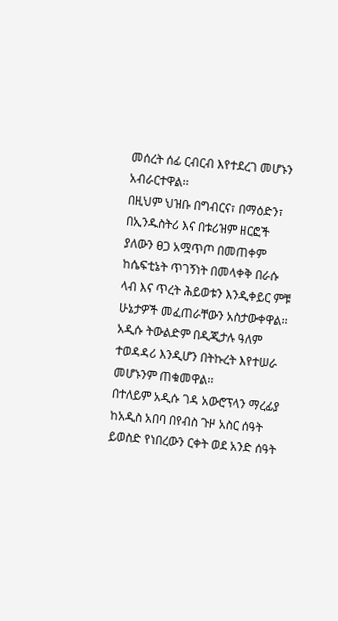መሰረት ሰፊ ርብርብ እየተደረገ መሆኑን አብራርተዋል፡፡
በዚህም ህዝቡ በግብርና፣ በማዕድን፣ በኢንዱስትሪ እና በቱሪዝም ዘርፎች ያለውን ፀጋ አሟጥጦ በመጠቀም ከሴፍቲኔት ጥገኝነት በመላቀቅ በራሱ ላብ እና ጥረት ሕይወቱን እንዲቀይር ምቹ ሁኔታዎች መፈጠራቸውን አስታውቀዋል፡፡
አዲሱ ትውልድም በዲጂታሉ ዓለም ተወዳዳሪ እንዲሆን በትኩረት እየተሠራ መሆኑንም ጠቁመዋል፡፡
በተለይም አዲሱ ገዳ አውሮፕላን ማረፊያ ከአዲስ አበባ በየብስ ጉዞ አስር ሰዓት ይወስድ የነበረውን ርቀት ወደ አንድ ሰዓት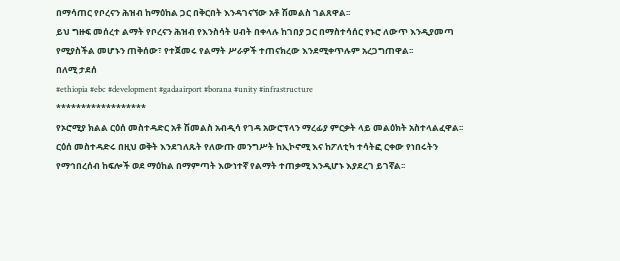በማሳጠር የቦረናን ሕዝብ ከማዕከል ጋር በቅርበት እንዳገናኘው አቶ ሽመልስ ገልጸዋል፡፡
ይህ ግዙፍ መሰረተ ልማት የቦረናን ሕዝብ የእንስሳት ሀብት በቀላሉ ከገበያ ጋር በማስተሳሰር የኑሮ ለውጥ እንዲያመጣ የሚያስችል መሆኑን ጠቅሰው፣ የተጀመሩ የልማት ሥራዎች ተጠናክረው እንደሚቀጥሉም አረጋግጠዋል፡፡
በለሚ ታደሰ
#ethiopia #ebc #development #gadaairport #borana #unity #infrastructure
******************
የኦሮሚያ ክልል ርዕሰ መስተዳድር አቶ ሽመልስ አብዲሳ የገዳ አውሮፕላን ማረፊያ ምርቃት ላይ መልዕክት አስተላልፈዋል፡፡
ርዕሰ መስተዳድሩ በዚህ ወቅት እንደገለጹት የለውጡ መንግሥት ከኢኮኖሚ እና ከፖለቲካ ተሳትፎ ርቀው የነበሩትን የማኅበረሰብ ከፍሎች ወደ ማዕከል በማምጣት እውነተኛ የልማት ተጠቃሚ እንዲሆኑ እያደረገ ይገኛል፡፡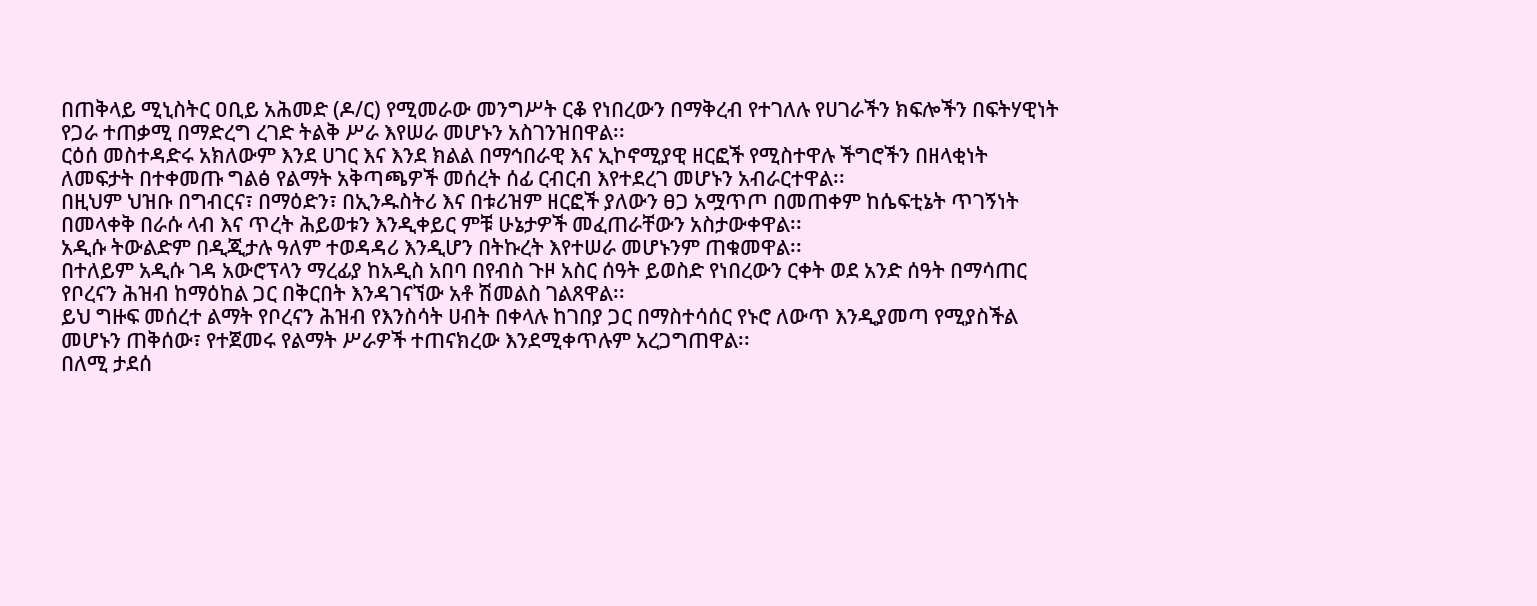በጠቅላይ ሚኒስትር ዐቢይ አሕመድ (ዶ/ር) የሚመራው መንግሥት ርቆ የነበረውን በማቅረብ የተገለሉ የሀገራችን ክፍሎችን በፍትሃዊነት የጋራ ተጠቃሚ በማድረግ ረገድ ትልቅ ሥራ እየሠራ መሆኑን አስገንዝበዋል፡፡
ርዕሰ መስተዳድሩ አክለውም እንደ ሀገር እና እንደ ክልል በማኅበራዊ እና ኢኮኖሚያዊ ዘርፎች የሚስተዋሉ ችግሮችን በዘላቂነት ለመፍታት በተቀመጡ ግልፅ የልማት አቅጣጫዎች መሰረት ሰፊ ርብርብ እየተደረገ መሆኑን አብራርተዋል፡፡
በዚህም ህዝቡ በግብርና፣ በማዕድን፣ በኢንዱስትሪ እና በቱሪዝም ዘርፎች ያለውን ፀጋ አሟጥጦ በመጠቀም ከሴፍቲኔት ጥገኝነት በመላቀቅ በራሱ ላብ እና ጥረት ሕይወቱን እንዲቀይር ምቹ ሁኔታዎች መፈጠራቸውን አስታውቀዋል፡፡
አዲሱ ትውልድም በዲጂታሉ ዓለም ተወዳዳሪ እንዲሆን በትኩረት እየተሠራ መሆኑንም ጠቁመዋል፡፡
በተለይም አዲሱ ገዳ አውሮፕላን ማረፊያ ከአዲስ አበባ በየብስ ጉዞ አስር ሰዓት ይወስድ የነበረውን ርቀት ወደ አንድ ሰዓት በማሳጠር የቦረናን ሕዝብ ከማዕከል ጋር በቅርበት እንዳገናኘው አቶ ሽመልስ ገልጸዋል፡፡
ይህ ግዙፍ መሰረተ ልማት የቦረናን ሕዝብ የእንስሳት ሀብት በቀላሉ ከገበያ ጋር በማስተሳሰር የኑሮ ለውጥ እንዲያመጣ የሚያስችል መሆኑን ጠቅሰው፣ የተጀመሩ የልማት ሥራዎች ተጠናክረው እንደሚቀጥሉም አረጋግጠዋል፡፡
በለሚ ታደሰ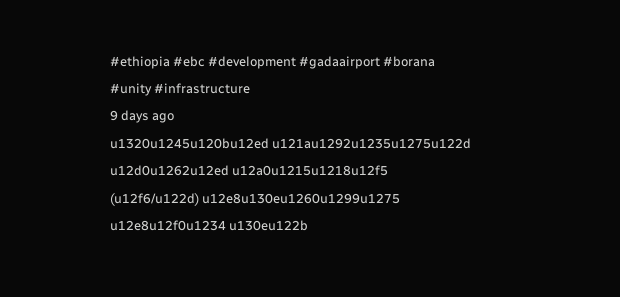#ethiopia #ebc #development #gadaairport #borana #unity #infrastructure
9 days ago
u1320u1245u120bu12ed u121au1292u1235u1275u122d u12d0u1262u12ed u12a0u1215u1218u12f5 (u12f6/u122d) u12e8u130eu1260u1299u1275 u12e8u12f0u1234 u130eu122b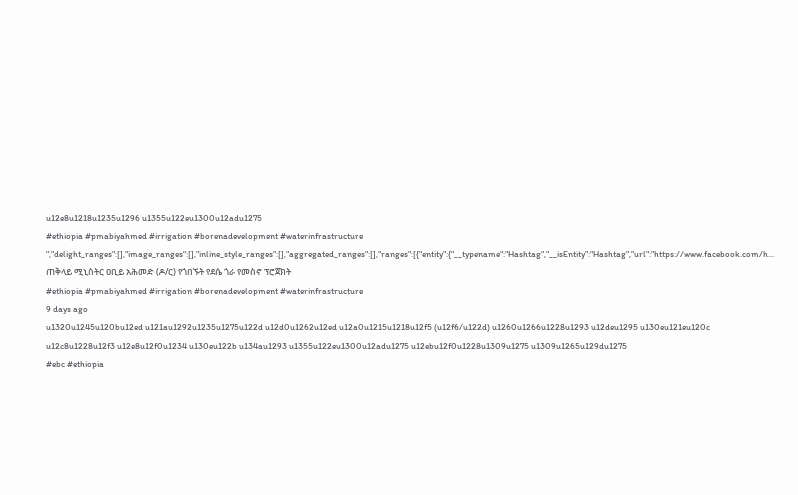u12e8u1218u1235u1296 u1355u122eu1300u12adu1275
#ethiopia #pmabiyahmed #irrigation #borenadevelopment #waterinfrastructure ","delight_ranges":[],"image_ranges":[],"inline_style_ranges":[],"aggregated_ranges":[],"ranges":[{"entity":{"__typename":"Hashtag","__isEntity":"Hashtag","url":"https://www.facebook.com/h...
ጠቅላይ ሚኒስትር ዐቢይ አሕመድ (ዶ/ር) የጎበኙት የደሴ ጎራ የመስኖ ፕሮጀክት
#ethiopia #pmabiyahmed #irrigation #borenadevelopment #waterinfrastructure
9 days ago
u1320u1245u120bu12ed u121au1292u1235u1275u122d u12d0u1262u12ed u12a0u1215u1218u12f5 (u12f6/u122d) u1260u1266u1228u1293 u12deu1295 u130eu121eu120c u12c8u1228u12f3 u12e8u12f0u1234 u130eu122b u134au1293 u1355u122eu1300u12adu1275 u12ebu12f0u1228u1309u1275 u1309u1265u129du1275
#ebc #ethiopia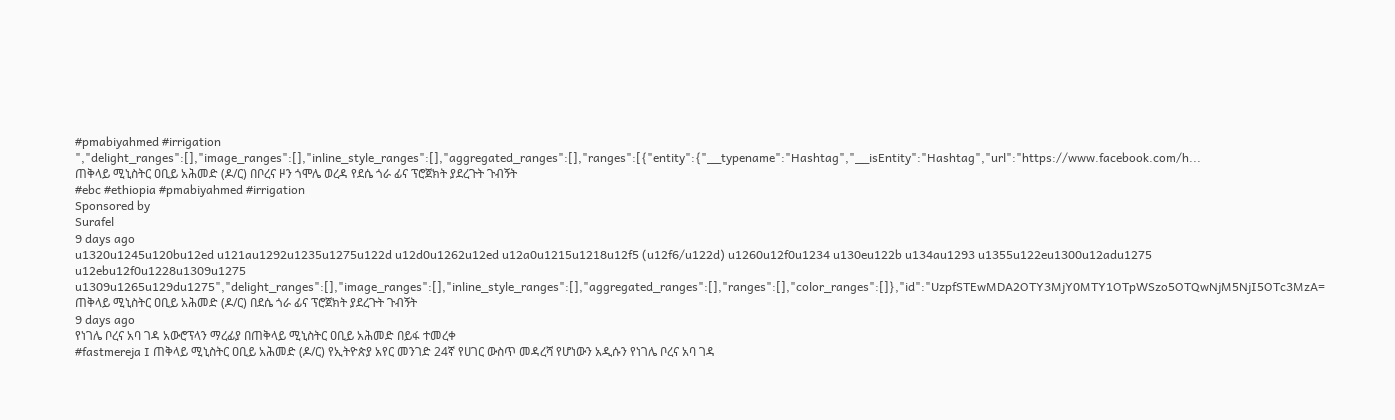#pmabiyahmed #irrigation ","delight_ranges":[],"image_ranges":[],"inline_style_ranges":[],"aggregated_ranges":[],"ranges":[{"entity":{"__typename":"Hashtag","__isEntity":"Hashtag","url":"https://www.facebook.com/h...
ጠቅላይ ሚኒስትር ዐቢይ አሕመድ (ዶ/ር) በቦረና ዞን ጎሞሌ ወረዳ የደሴ ጎራ ፊና ፕሮጀክት ያደረጉት ጉብኝት
#ebc #ethiopia #pmabiyahmed #irrigation
Sponsored by
Surafel
9 days ago
u1320u1245u120bu12ed u121au1292u1235u1275u122d u12d0u1262u12ed u12a0u1215u1218u12f5 (u12f6/u122d) u1260u12f0u1234 u130eu122b u134au1293 u1355u122eu1300u12adu1275 u12ebu12f0u1228u1309u1275 u1309u1265u129du1275","delight_ranges":[],"image_ranges":[],"inline_style_ranges":[],"aggregated_ranges":[],"ranges":[],"color_ranges":[]},"id":"UzpfSTEwMDA2OTY3MjY0MTY1OTpWSzo5OTQwNjM5NjI5OTc3MzA=
ጠቅላይ ሚኒስትር ዐቢይ አሕመድ (ዶ/ር) በደሴ ጎራ ፊና ፕሮጀክት ያደረጉት ጉብኝት
9 days ago
የነገሌ ቦረና አባ ገዳ አውሮፕላን ማረፊያ በጠቅላይ ሚኒስትር ዐቢይ አሕመድ በይፋ ተመረቀ
#fastmereja I ጠቅላይ ሚኒስትር ዐቢይ አሕመድ (ዶ/ር) የኢትዮጵያ አየር መንገድ 24ኛ የሀገር ውስጥ መዳረሻ የሆነውን አዲሱን የነገሌ ቦረና አባ ገዳ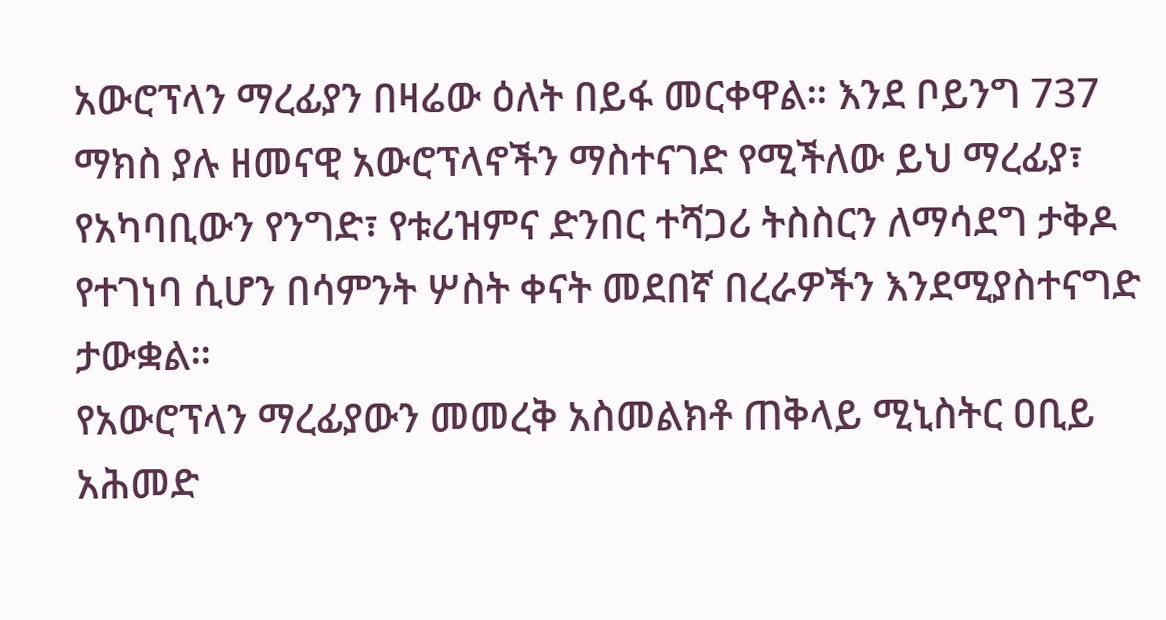አውሮፕላን ማረፊያን በዛሬው ዕለት በይፋ መርቀዋል። እንደ ቦይንግ 737 ማክስ ያሉ ዘመናዊ አውሮፕላኖችን ማስተናገድ የሚችለው ይህ ማረፊያ፣ የአካባቢውን የንግድ፣ የቱሪዝምና ድንበር ተሻጋሪ ትስስርን ለማሳደግ ታቅዶ የተገነባ ሲሆን በሳምንት ሦስት ቀናት መደበኛ በረራዎችን እንደሚያስተናግድ ታውቋል።
የአውሮፕላን ማረፊያውን መመረቅ አስመልክቶ ጠቅላይ ሚኒስትር ዐቢይ አሕመድ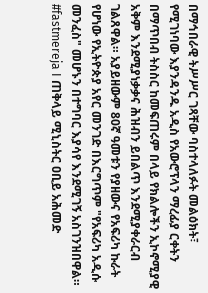በማኅበራዊ ትሥሥር ገጻቸው ባስተላለፉት መልዕክት፣ የሚገነባው እያንዳንዱ አዲስ የአውሮፕላን ማረፊያ ርቀትን በማጥበብ ትስስር ከመፍጠሩም በላይ የክልሎችን ኢኮኖሚያዊ አቅም እንደሚያነቃቃና ሕዝብን ይበልጥ እንደሚያቀራርብ ገልጸዋል። አያይዘውም 80ኛ ዓመቱን የያዘውና የአፍሪካ ኩራት የሆነው የኢትዮጵያ አየር መንገድ በእርግጥም "የአፍሪካ አዲሱ መንፈስ" መሆኑን በተግባር እያሳየ እንደሚገኝ አስገንዝበዋል።
#fastmereja I ጠቅላይ ሚኒስትር ዐቢይ አሕመድ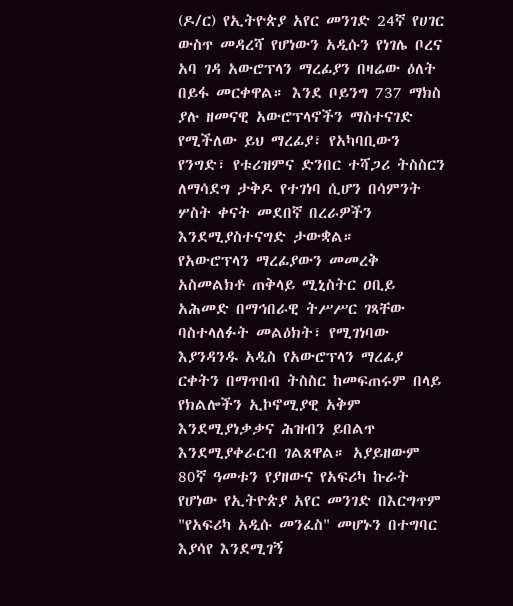(ዶ/ር) የኢትዮጵያ አየር መንገድ 24ኛ የሀገር ውስጥ መዳረሻ የሆነውን አዲሱን የነገሌ ቦረና አባ ገዳ አውሮፕላን ማረፊያን በዛሬው ዕለት በይፋ መርቀዋል። እንደ ቦይንግ 737 ማክስ ያሉ ዘመናዊ አውሮፕላኖችን ማስተናገድ የሚችለው ይህ ማረፊያ፣ የአካባቢውን የንግድ፣ የቱሪዝምና ድንበር ተሻጋሪ ትስስርን ለማሳደግ ታቅዶ የተገነባ ሲሆን በሳምንት ሦስት ቀናት መደበኛ በረራዎችን እንደሚያስተናግድ ታውቋል።
የአውሮፕላን ማረፊያውን መመረቅ አስመልክቶ ጠቅላይ ሚኒስትር ዐቢይ አሕመድ በማኅበራዊ ትሥሥር ገጻቸው ባስተላለፉት መልዕክት፣ የሚገነባው እያንዳንዱ አዲስ የአውሮፕላን ማረፊያ ርቀትን በማጥበብ ትስስር ከመፍጠሩም በላይ የክልሎችን ኢኮኖሚያዊ አቅም እንደሚያነቃቃና ሕዝብን ይበልጥ እንደሚያቀራርብ ገልጸዋል። አያይዘውም 80ኛ ዓመቱን የያዘውና የአፍሪካ ኩራት የሆነው የኢትዮጵያ አየር መንገድ በእርግጥም "የአፍሪካ አዲሱ መንፈስ" መሆኑን በተግባር እያሳየ እንደሚገኝ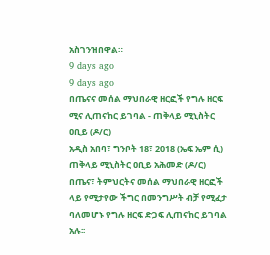አስገንዝበዋል።
9 days ago
9 days ago
በጤናና መሰል ማህበራዊ ዘርፎች የግሉ ዘርፍ ሚና ሊጠናከር ይገባል - ጠቅላይ ሚኒስትር ዐቢይ (ዶ/ር)
አዲስ አበባ፣ ግንቦት 18፣ 2018 (ኤፍ ኤም ሲ) ጠቅላይ ሚኒስትር ዐቢይ አሕመድ (ዶ/ር) በጤና፣ ትምህርትና መሰል ማህበራዊ ዘርፎች ላይ የሚታየው ችግር በመንግሥት ብቻ የሚፈታ ባለመሆኑ የግሉ ዘርፍ ድጋፍ ሊጠናከር ይገባል አሉ፡፡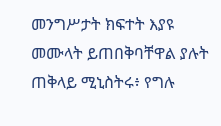መንግሥታት ክፍተት እያዩ መሙላት ይጠበቅባቸዋል ያሉት ጠቅላይ ሚኒስትሩ፥ የግሉ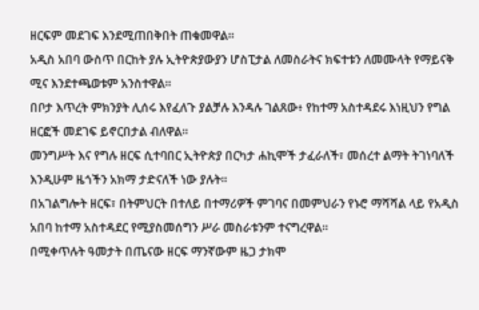ዘርፍም መደገፍ እንደሚጠበቅበት ጠቁመዋል።
አዲስ አበባ ውስጥ በርከት ያሉ ኢትዮጵያውያን ሆስፒታል ለመስራትና ክፍተቱን ለመሙላት የማይናቅ ሚና እንደተጫወቱም አንስተዋል።
በቦታ እጥረት ምክንያት ሊሰሩ እየፈለጉ ያልቻሉ እንዳሉ ገልጸው፥ የከተማ አስተዳደሩ እነዚህን የግል ዘርፎች መደገፍ ይኖርበታል ብለዋል።
መንግሥት እና የግሉ ዘርፍ ሲተባበር ኢትዮጵያ በርካታ ሐኪሞች ታፈራለች፣ መሰረተ ልማት ትገነባለች እንዲሁም ዜጎችን አክማ ታድናለች ነው ያሉት።
በአገልግሎት ዘርፍ፣ በትምህርት በተለይ በተማሪዎች ምገባና በመምህራን የኑሮ ማሻሻል ላይ የአዲስ አበባ ከተማ አስተዳደር የሚያስመሰግን ሥራ መስራቱንም ተናግረዋል።
በሚቀጥሉት ዓመታት በጤናው ዘርፍ ማንኛውም ዜጋ ታክሞ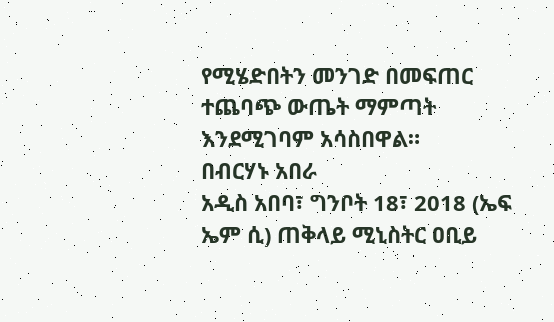የሚሄድበትን መንገድ በመፍጠር ተጨባጭ ውጤት ማምጣት እንደሚገባም አሳስበዋል።
በብርሃኑ አበራ
አዲስ አበባ፣ ግንቦት 18፣ 2018 (ኤፍ ኤም ሲ) ጠቅላይ ሚኒስትር ዐቢይ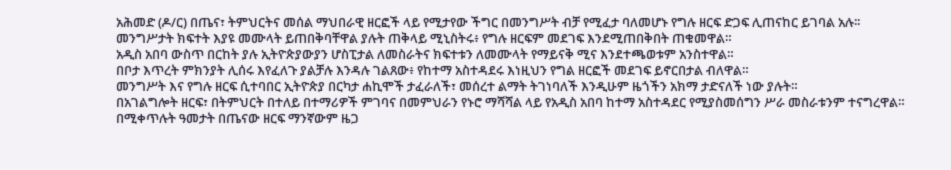አሕመድ (ዶ/ር) በጤና፣ ትምህርትና መሰል ማህበራዊ ዘርፎች ላይ የሚታየው ችግር በመንግሥት ብቻ የሚፈታ ባለመሆኑ የግሉ ዘርፍ ድጋፍ ሊጠናከር ይገባል አሉ፡፡
መንግሥታት ክፍተት እያዩ መሙላት ይጠበቅባቸዋል ያሉት ጠቅላይ ሚኒስትሩ፥ የግሉ ዘርፍም መደገፍ እንደሚጠበቅበት ጠቁመዋል።
አዲስ አበባ ውስጥ በርከት ያሉ ኢትዮጵያውያን ሆስፒታል ለመስራትና ክፍተቱን ለመሙላት የማይናቅ ሚና እንደተጫወቱም አንስተዋል።
በቦታ እጥረት ምክንያት ሊሰሩ እየፈለጉ ያልቻሉ እንዳሉ ገልጸው፥ የከተማ አስተዳደሩ እነዚህን የግል ዘርፎች መደገፍ ይኖርበታል ብለዋል።
መንግሥት እና የግሉ ዘርፍ ሲተባበር ኢትዮጵያ በርካታ ሐኪሞች ታፈራለች፣ መሰረተ ልማት ትገነባለች እንዲሁም ዜጎችን አክማ ታድናለች ነው ያሉት።
በአገልግሎት ዘርፍ፣ በትምህርት በተለይ በተማሪዎች ምገባና በመምህራን የኑሮ ማሻሻል ላይ የአዲስ አበባ ከተማ አስተዳደር የሚያስመሰግን ሥራ መስራቱንም ተናግረዋል።
በሚቀጥሉት ዓመታት በጤናው ዘርፍ ማንኛውም ዜጋ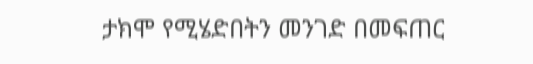ታክሞ የሚሄድበትን መንገድ በመፍጠር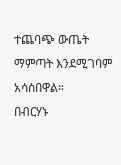ተጨባጭ ውጤት ማምጣት እንደሚገባም አሳስበዋል።
በብርሃኑ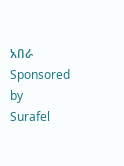አበራ
Sponsored by
Surafel